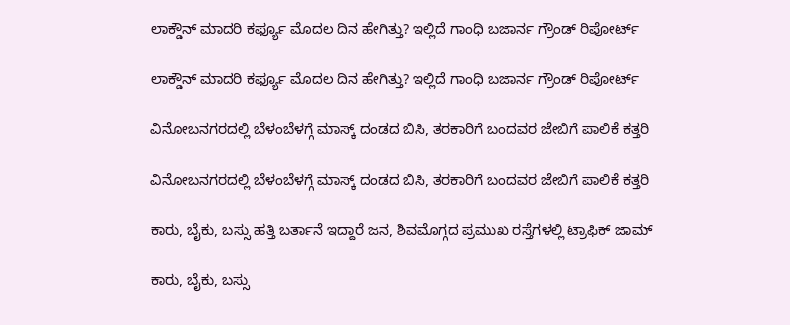ಲಾಕ್ಡೌನ್ ಮಾದರಿ ಕರ್ಫ್ಯೂ ಮೊದಲ ದಿನ ಹೇಗಿತ್ತು? ಇಲ್ಲಿದೆ ಗಾಂಧಿ ಬಜಾರ್ನ ಗ್ರೌಂಡ್ ರಿಪೋರ್ಟ್

ಲಾಕ್ಡೌನ್ ಮಾದರಿ ಕರ್ಫ್ಯೂ ಮೊದಲ ದಿನ ಹೇಗಿತ್ತು? ಇಲ್ಲಿದೆ ಗಾಂಧಿ ಬಜಾರ್ನ ಗ್ರೌಂಡ್ ರಿಪೋರ್ಟ್

ವಿನೋಬನಗರದಲ್ಲಿ ಬೆಳಂಬೆಳಗ್ಗೆ ಮಾಸ್ಕ್ ದಂಡದ ಬಿಸಿ, ತರಕಾರಿಗೆ ಬಂದವರ ಜೇಬಿಗೆ ಪಾಲಿಕೆ ಕತ್ತರಿ

ವಿನೋಬನಗರದಲ್ಲಿ ಬೆಳಂಬೆಳಗ್ಗೆ ಮಾಸ್ಕ್ ದಂಡದ ಬಿಸಿ, ತರಕಾರಿಗೆ ಬಂದವರ ಜೇಬಿಗೆ ಪಾಲಿಕೆ ಕತ್ತರಿ

ಕಾರು, ಬೈಕು, ಬಸ್ಸು ಹತ್ತಿ ಬರ್ತಾನೆ ಇದ್ದಾರೆ ಜನ, ಶಿವಮೊಗ್ಗದ ಪ್ರಮುಖ ರಸ್ತೆಗಳಲ್ಲಿ ಟ್ರಾಫಿಕ್ ಜಾಮ್

ಕಾರು, ಬೈಕು, ಬಸ್ಸು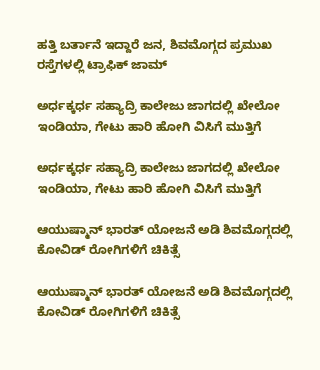ಹತ್ತಿ ಬರ್ತಾನೆ ಇದ್ದಾರೆ ಜನ, ಶಿವಮೊಗ್ಗದ ಪ್ರಮುಖ ರಸ್ತೆಗಳಲ್ಲಿ ಟ್ರಾಫಿಕ್ ಜಾಮ್

ಅರ್ಧಕ್ಕರ್ಧ ಸಹ್ಯಾದ್ರಿ ಕಾಲೇಜು ಜಾಗದಲ್ಲಿ ಖೇಲೋ ಇಂಡಿಯಾ, ಗೇಟು ಹಾರಿ ಹೋಗಿ ವಿಸಿಗೆ ಮುತ್ತಿಗೆ

ಅರ್ಧಕ್ಕರ್ಧ ಸಹ್ಯಾದ್ರಿ ಕಾಲೇಜು ಜಾಗದಲ್ಲಿ ಖೇಲೋ ಇಂಡಿಯಾ, ಗೇಟು ಹಾರಿ ಹೋಗಿ ವಿಸಿಗೆ ಮುತ್ತಿಗೆ

ಆಯುಷ್ಮಾನ್ ಭಾರತ್ ಯೋಜನೆ ಅಡಿ ಶಿವಮೊಗ್ಗದಲ್ಲಿ ಕೋವಿಡ್ ರೋಗಿಗಳಿಗೆ ಚಿಕಿತ್ಸೆ

ಆಯುಷ್ಮಾನ್ ಭಾರತ್ ಯೋಜನೆ ಅಡಿ ಶಿವಮೊಗ್ಗದಲ್ಲಿ ಕೋವಿಡ್ ರೋಗಿಗಳಿಗೆ ಚಿಕಿತ್ಸೆ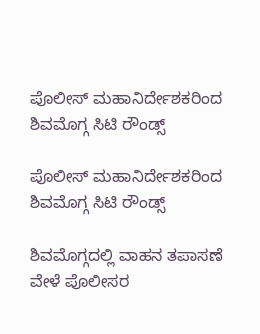ಪೊಲೀಸ್ ಮಹಾನಿರ್ದೇಶಕರಿಂದ ಶಿವಮೊಗ್ಗ ಸಿಟಿ ರೌಂಡ್ಸ್

ಪೊಲೀಸ್ ಮಹಾನಿರ್ದೇಶಕರಿಂದ ಶಿವಮೊಗ್ಗ ಸಿಟಿ ರೌಂಡ್ಸ್

ಶಿವಮೊಗ್ಗದಲ್ಲಿ ವಾಹನ ತಪಾಸಣೆ ವೇಳೆ ಪೊಲೀಸರ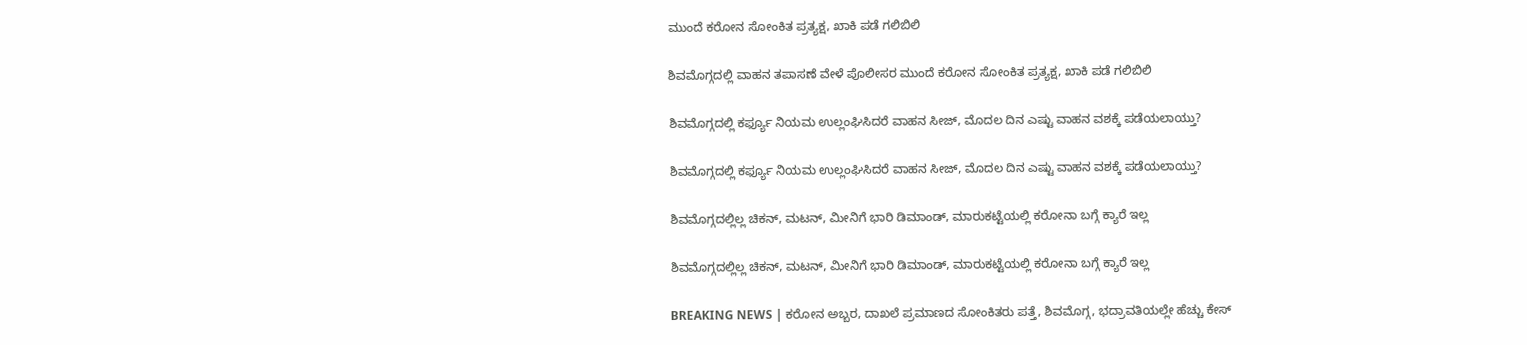ಮುಂದೆ ಕರೋನ ಸೋಂಕಿತ ಪ್ರತ್ಯಕ್ಷ, ಖಾಕಿ ಪಡೆ ಗಲಿಬಿಲಿ

ಶಿವಮೊಗ್ಗದಲ್ಲಿ ವಾಹನ ತಪಾಸಣೆ ವೇಳೆ ಪೊಲೀಸರ ಮುಂದೆ ಕರೋನ ಸೋಂಕಿತ ಪ್ರತ್ಯಕ್ಷ, ಖಾಕಿ ಪಡೆ ಗಲಿಬಿಲಿ

ಶಿವಮೊಗ್ಗದಲ್ಲಿ ಕರ್ಫ್ಯೂ ನಿಯಮ ಉಲ್ಲಂಘಿಸಿದರೆ ವಾಹನ ಸೀಜ್, ಮೊದಲ ದಿನ ಎಷ್ಟು ವಾಹನ ವಶಕ್ಕೆ ಪಡೆಯಲಾಯ್ತು?

ಶಿವಮೊಗ್ಗದಲ್ಲಿ ಕರ್ಫ್ಯೂ ನಿಯಮ ಉಲ್ಲಂಘಿಸಿದರೆ ವಾಹನ ಸೀಜ್, ಮೊದಲ ದಿನ ಎಷ್ಟು ವಾಹನ ವಶಕ್ಕೆ ಪಡೆಯಲಾಯ್ತು?

ಶಿವಮೊಗ್ಗದಲ್ಲಿಲ್ಲ ಚಿಕನ್, ಮಟನ್, ಮೀನಿಗೆ ಭಾರಿ ಡಿಮಾಂಡ್, ಮಾರುಕಟ್ಟೆಯಲ್ಲಿ ಕರೋನಾ ಬಗ್ಗೆ ಕ್ಯಾರೆ ಇಲ್ಲ

ಶಿವಮೊಗ್ಗದಲ್ಲಿಲ್ಲ ಚಿಕನ್, ಮಟನ್, ಮೀನಿಗೆ ಭಾರಿ ಡಿಮಾಂಡ್, ಮಾರುಕಟ್ಟೆಯಲ್ಲಿ ಕರೋನಾ ಬಗ್ಗೆ ಕ್ಯಾರೆ ಇಲ್ಲ

BREAKING NEWS | ಕರೋನ ಅಬ್ಬರ, ದಾಖಲೆ ಪ್ರಮಾಣದ ಸೋಂಕಿತರು ಪತ್ತೆ, ಶಿವಮೊಗ್ಗ, ಭದ್ರಾವತಿಯಲ್ಲೇ ಹೆಚ್ಚು ಕೇಸ್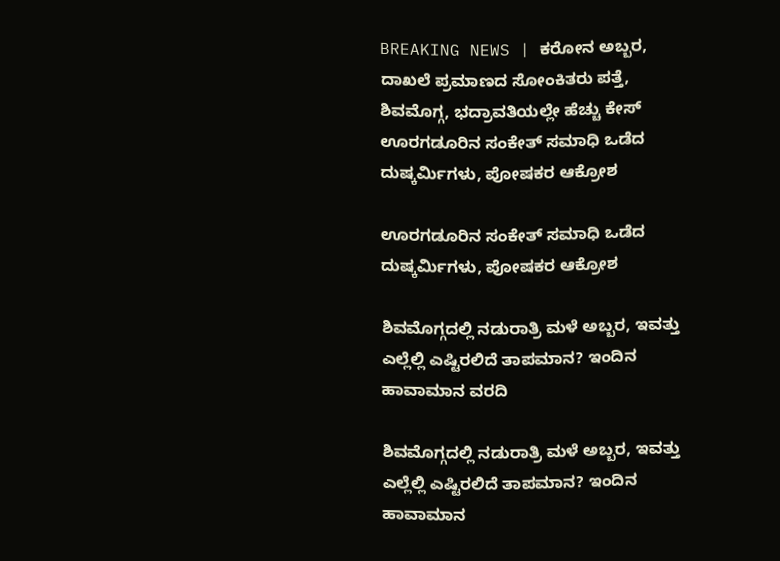BREAKING NEWS | ಕರೋನ ಅಬ್ಬರ, ದಾಖಲೆ ಪ್ರಮಾಣದ ಸೋಂಕಿತರು ಪತ್ತೆ, ಶಿವಮೊಗ್ಗ, ಭದ್ರಾವತಿಯಲ್ಲೇ ಹೆಚ್ಚು ಕೇಸ್
ಊರಗಡೂರಿನ ಸಂಕೇತ್‌ ಸಮಾಧಿ ಒಡೆದ ದುಷ್ಕರ್ಮಿಗಳು, ಪೋಷಕರ ಆಕ್ರೋಶ

ಊರಗಡೂರಿನ ಸಂಕೇತ್‌ ಸಮಾಧಿ ಒಡೆದ ದುಷ್ಕರ್ಮಿಗಳು, ಪೋಷಕರ ಆಕ್ರೋಶ

ಶಿವಮೊಗ್ಗದಲ್ಲಿ ನಡುರಾತ್ರಿ ಮಳೆ ಅಬ್ಬರ, ಇವತ್ತು ಎಲ್ಲೆಲ್ಲಿ ಎಷ್ಟಿರಲಿದೆ ತಾಪಮಾನ? ಇಂದಿನ ಹಾವಾಮಾನ ವರದಿ

ಶಿವಮೊಗ್ಗದಲ್ಲಿ ನಡುರಾತ್ರಿ ಮಳೆ ಅಬ್ಬರ, ಇವತ್ತು ಎಲ್ಲೆಲ್ಲಿ ಎಷ್ಟಿರಲಿದೆ ತಾಪಮಾನ? ಇಂದಿನ ಹಾವಾಮಾನ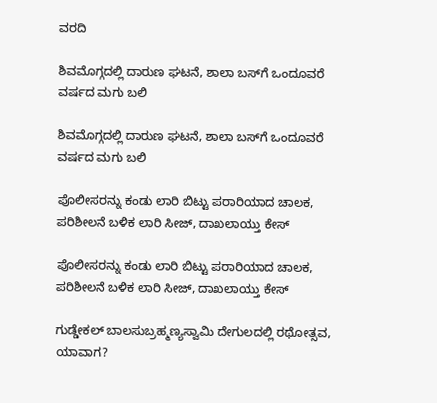ವರದಿ

ಶಿವಮೊಗ್ಗದಲ್ಲಿ ದಾರುಣ ಘಟನೆ, ಶಾಲಾ ಬಸ್‌ಗೆ ಒಂದೂವರೆ ವರ್ಷದ ಮಗು ಬಲಿ

ಶಿವಮೊಗ್ಗದಲ್ಲಿ ದಾರುಣ ಘಟನೆ, ಶಾಲಾ ಬಸ್‌ಗೆ ಒಂದೂವರೆ ವರ್ಷದ ಮಗು ಬಲಿ

ಪೊಲೀಸರನ್ನು ಕಂಡು ಲಾರಿ ಬಿಟ್ಟು ಪರಾರಿಯಾದ ಚಾಲಕ, ಪರಿಶೀಲನೆ ಬಳಿಕ ಲಾರಿ ಸೀಜ್‌, ದಾಖಲಾಯ್ತು ಕೇಸ್

ಪೊಲೀಸರನ್ನು ಕಂಡು ಲಾರಿ ಬಿಟ್ಟು ಪರಾರಿಯಾದ ಚಾಲಕ, ಪರಿಶೀಲನೆ ಬಳಿಕ ಲಾರಿ ಸೀಜ್‌, ದಾಖಲಾಯ್ತು ಕೇಸ್

ಗುಡ್ಡೇಕಲ್‌ ಬಾಲಸುಬ್ರಹ್ಮಣ್ಯಸ್ವಾಮಿ ದೇಗುಲದಲ್ಲಿ ರಥೋತ್ಸವ, ಯಾವಾಗ?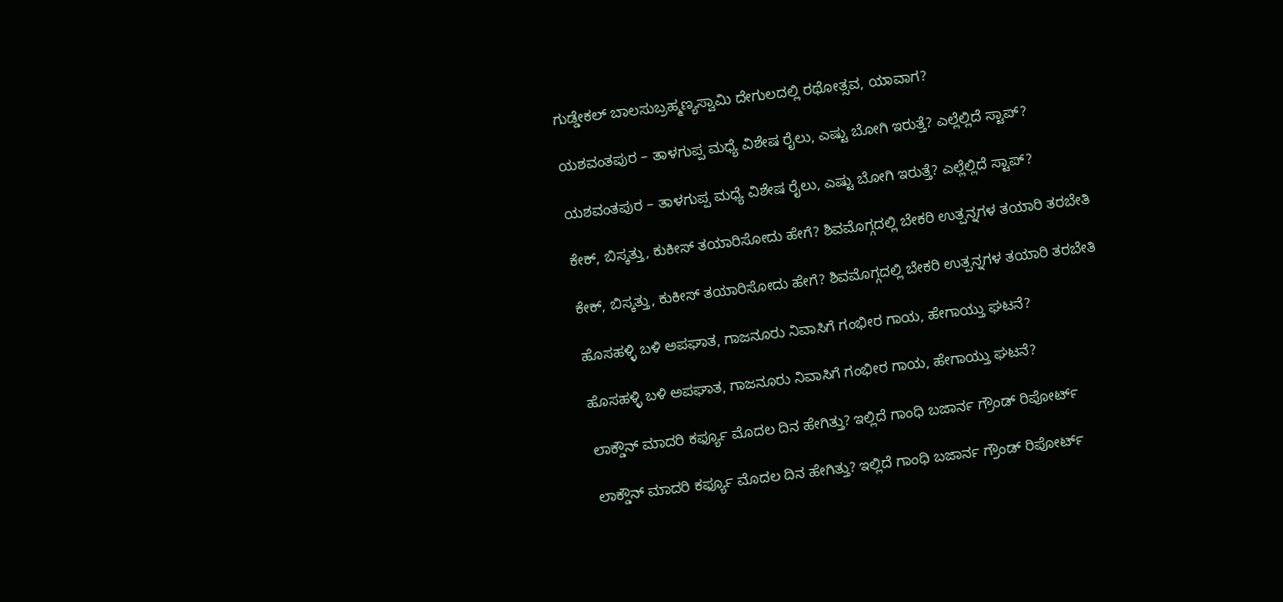ಗುಡ್ಡೇಕಲ್‌ ಬಾಲಸುಬ್ರಹ್ಮಣ್ಯಸ್ವಾಮಿ ದೇಗುಲದಲ್ಲಿ ರಥೋತ್ಸವ, ಯಾವಾಗ?

ಯಶವಂತಪುರ – ತಾಳಗುಪ್ಪ ಮಧ್ಯೆ ವಿಶೇಷ ರೈಲು, ಎಷ್ಟು ಬೋಗಿ ಇರುತ್ತೆ? ಎಲ್ಲೆಲ್ಲಿದೆ ಸ್ಟಾಪ್?

ಯಶವಂತಪುರ – ತಾಳಗುಪ್ಪ ಮಧ್ಯೆ ವಿಶೇಷ ರೈಲು, ಎಷ್ಟು ಬೋಗಿ ಇರುತ್ತೆ? ಎಲ್ಲೆಲ್ಲಿದೆ ಸ್ಟಾಪ್?

ಕೇಕ್‌, ಬಿಸ್ಕತ್ತು, ಕುಕೀಸ್‌ ತಯಾರಿಸೋದು ಹೇಗೆ? ಶಿವಮೊಗ್ಗದಲ್ಲಿ ಬೇಕರಿ ಉತ್ಪನ್ನಗಳ ತಯಾರಿ ತರಬೇತಿ

ಕೇಕ್‌, ಬಿಸ್ಕತ್ತು, ಕುಕೀಸ್‌ ತಯಾರಿಸೋದು ಹೇಗೆ? ಶಿವಮೊಗ್ಗದಲ್ಲಿ ಬೇಕರಿ ಉತ್ಪನ್ನಗಳ ತಯಾರಿ ತರಬೇತಿ

ಹೊಸಹಳ್ಳಿ ಬಳಿ ಅಪಘಾತ, ಗಾಜನೂರು ನಿವಾಸಿಗೆ ಗಂಭೀರ ಗಾಯ, ಹೇಗಾಯ್ತು ಘಟನೆ?

ಹೊಸಹಳ್ಳಿ ಬಳಿ ಅಪಘಾತ, ಗಾಜನೂರು ನಿವಾಸಿಗೆ ಗಂಭೀರ ಗಾಯ, ಹೇಗಾಯ್ತು ಘಟನೆ?

ಲಾಕ್ಡೌನ್ ಮಾದರಿ ಕರ್ಫ್ಯೂ ಮೊದಲ ದಿನ ಹೇಗಿತ್ತು? ಇಲ್ಲಿದೆ ಗಾಂಧಿ ಬಜಾರ್ನ ಗ್ರೌಂಡ್ ರಿಪೋರ್ಟ್

ಲಾಕ್ಡೌನ್ ಮಾದರಿ ಕರ್ಫ್ಯೂ ಮೊದಲ ದಿನ ಹೇಗಿತ್ತು? ಇಲ್ಲಿದೆ ಗಾಂಧಿ ಬಜಾರ್ನ ಗ್ರೌಂಡ್ ರಿಪೋರ್ಟ್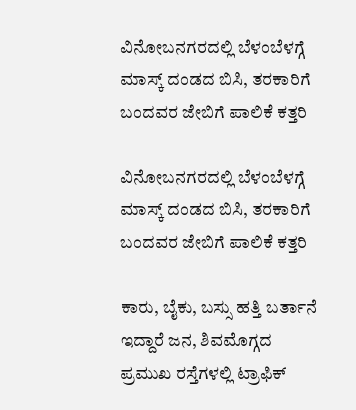ವಿನೋಬನಗರದಲ್ಲಿ ಬೆಳಂಬೆಳಗ್ಗೆ ಮಾಸ್ಕ್ ದಂಡದ ಬಿಸಿ, ತರಕಾರಿಗೆ ಬಂದವರ ಜೇಬಿಗೆ ಪಾಲಿಕೆ ಕತ್ತರಿ

ವಿನೋಬನಗರದಲ್ಲಿ ಬೆಳಂಬೆಳಗ್ಗೆ ಮಾಸ್ಕ್ ದಂಡದ ಬಿಸಿ, ತರಕಾರಿಗೆ ಬಂದವರ ಜೇಬಿಗೆ ಪಾಲಿಕೆ ಕತ್ತರಿ

ಕಾರು, ಬೈಕು, ಬಸ್ಸು ಹತ್ತಿ ಬರ್ತಾನೆ ಇದ್ದಾರೆ ಜನ, ಶಿವಮೊಗ್ಗದ ಪ್ರಮುಖ ರಸ್ತೆಗಳಲ್ಲಿ ಟ್ರಾಫಿಕ್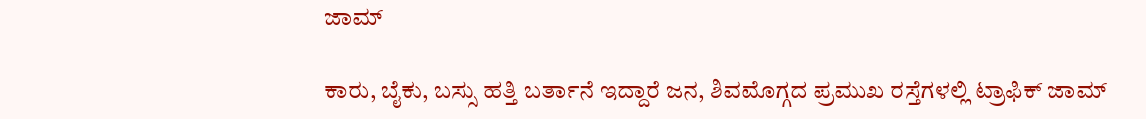ಜಾಮ್

ಕಾರು, ಬೈಕು, ಬಸ್ಸು ಹತ್ತಿ ಬರ್ತಾನೆ ಇದ್ದಾರೆ ಜನ, ಶಿವಮೊಗ್ಗದ ಪ್ರಮುಖ ರಸ್ತೆಗಳಲ್ಲಿ ಟ್ರಾಫಿಕ್ ಜಾಮ್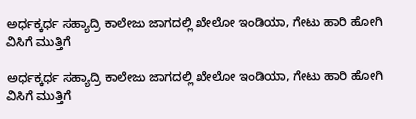ಅರ್ಧಕ್ಕರ್ಧ ಸಹ್ಯಾದ್ರಿ ಕಾಲೇಜು ಜಾಗದಲ್ಲಿ ಖೇಲೋ ಇಂಡಿಯಾ, ಗೇಟು ಹಾರಿ ಹೋಗಿ ವಿಸಿಗೆ ಮುತ್ತಿಗೆ

ಅರ್ಧಕ್ಕರ್ಧ ಸಹ್ಯಾದ್ರಿ ಕಾಲೇಜು ಜಾಗದಲ್ಲಿ ಖೇಲೋ ಇಂಡಿಯಾ, ಗೇಟು ಹಾರಿ ಹೋಗಿ ವಿಸಿಗೆ ಮುತ್ತಿಗೆ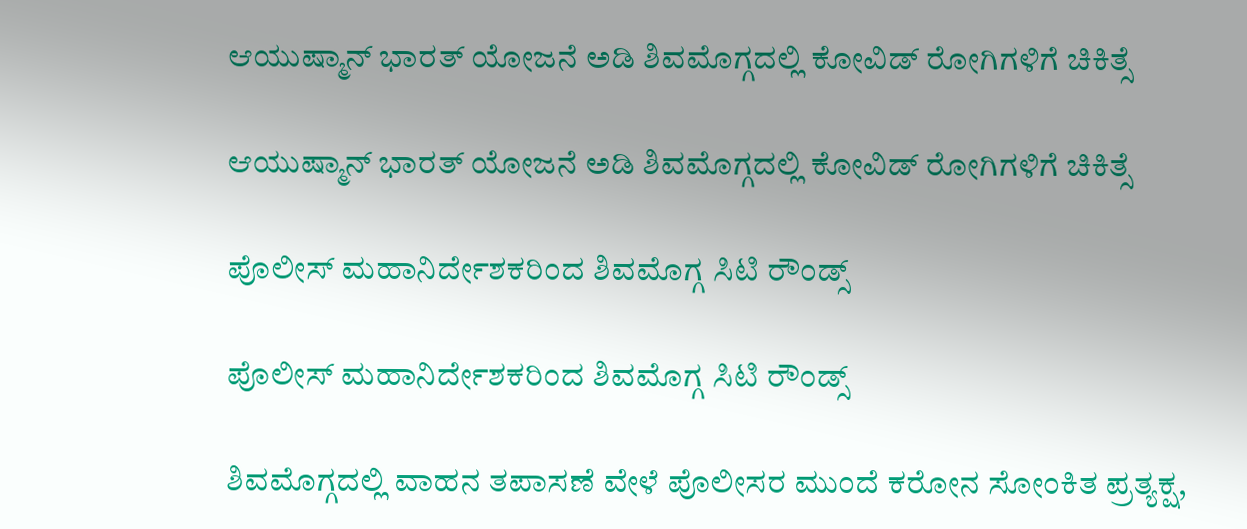ಆಯುಷ್ಮಾನ್ ಭಾರತ್ ಯೋಜನೆ ಅಡಿ ಶಿವಮೊಗ್ಗದಲ್ಲಿ ಕೋವಿಡ್ ರೋಗಿಗಳಿಗೆ ಚಿಕಿತ್ಸೆ

ಆಯುಷ್ಮಾನ್ ಭಾರತ್ ಯೋಜನೆ ಅಡಿ ಶಿವಮೊಗ್ಗದಲ್ಲಿ ಕೋವಿಡ್ ರೋಗಿಗಳಿಗೆ ಚಿಕಿತ್ಸೆ

ಪೊಲೀಸ್ ಮಹಾನಿರ್ದೇಶಕರಿಂದ ಶಿವಮೊಗ್ಗ ಸಿಟಿ ರೌಂಡ್ಸ್

ಪೊಲೀಸ್ ಮಹಾನಿರ್ದೇಶಕರಿಂದ ಶಿವಮೊಗ್ಗ ಸಿಟಿ ರೌಂಡ್ಸ್

ಶಿವಮೊಗ್ಗದಲ್ಲಿ ವಾಹನ ತಪಾಸಣೆ ವೇಳೆ ಪೊಲೀಸರ ಮುಂದೆ ಕರೋನ ಸೋಂಕಿತ ಪ್ರತ್ಯಕ್ಷ,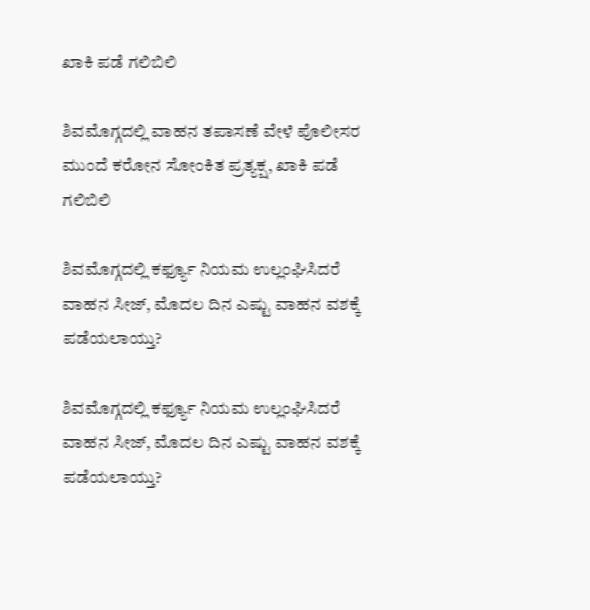ಖಾಕಿ ಪಡೆ ಗಲಿಬಿಲಿ

ಶಿವಮೊಗ್ಗದಲ್ಲಿ ವಾಹನ ತಪಾಸಣೆ ವೇಳೆ ಪೊಲೀಸರ ಮುಂದೆ ಕರೋನ ಸೋಂಕಿತ ಪ್ರತ್ಯಕ್ಷ, ಖಾಕಿ ಪಡೆ ಗಲಿಬಿಲಿ

ಶಿವಮೊಗ್ಗದಲ್ಲಿ ಕರ್ಫ್ಯೂ ನಿಯಮ ಉಲ್ಲಂಘಿಸಿದರೆ ವಾಹನ ಸೀಜ್, ಮೊದಲ ದಿನ ಎಷ್ಟು ವಾಹನ ವಶಕ್ಕೆ ಪಡೆಯಲಾಯ್ತು?

ಶಿವಮೊಗ್ಗದಲ್ಲಿ ಕರ್ಫ್ಯೂ ನಿಯಮ ಉಲ್ಲಂಘಿಸಿದರೆ ವಾಹನ ಸೀಜ್, ಮೊದಲ ದಿನ ಎಷ್ಟು ವಾಹನ ವಶಕ್ಕೆ ಪಡೆಯಲಾಯ್ತು?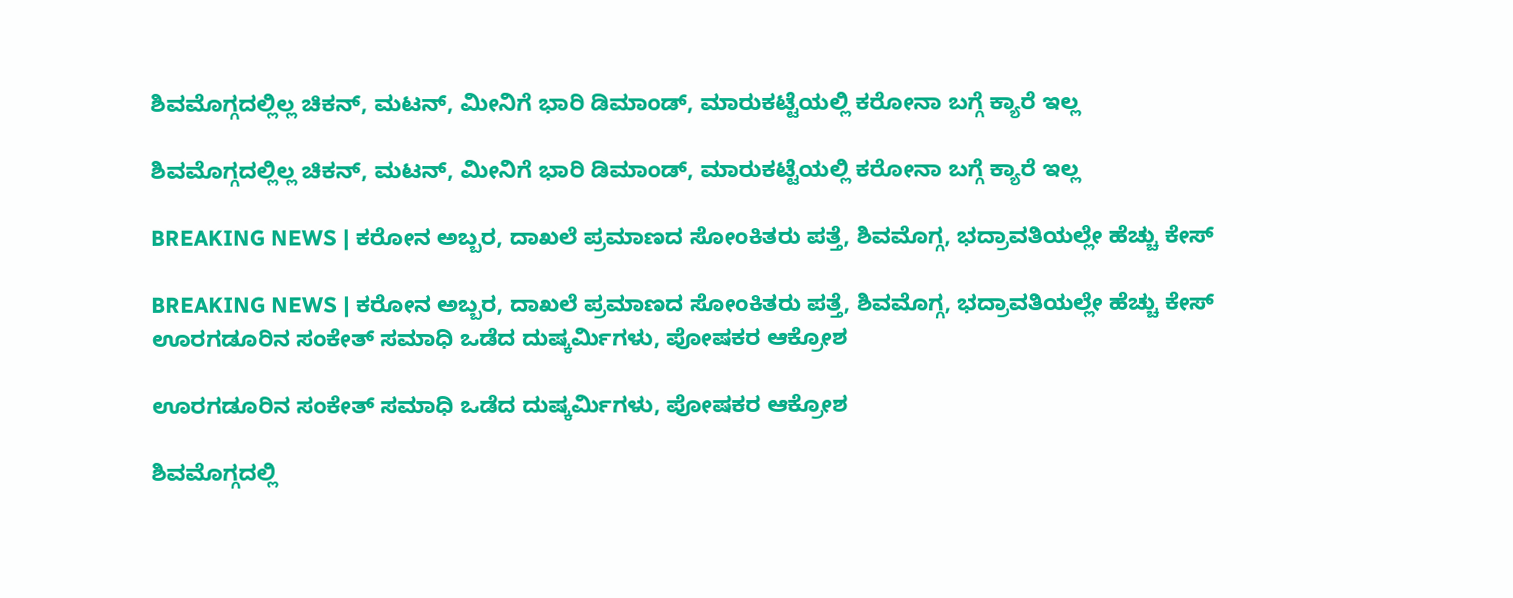ಶಿವಮೊಗ್ಗದಲ್ಲಿಲ್ಲ ಚಿಕನ್, ಮಟನ್, ಮೀನಿಗೆ ಭಾರಿ ಡಿಮಾಂಡ್, ಮಾರುಕಟ್ಟೆಯಲ್ಲಿ ಕರೋನಾ ಬಗ್ಗೆ ಕ್ಯಾರೆ ಇಲ್ಲ

ಶಿವಮೊಗ್ಗದಲ್ಲಿಲ್ಲ ಚಿಕನ್, ಮಟನ್, ಮೀನಿಗೆ ಭಾರಿ ಡಿಮಾಂಡ್, ಮಾರುಕಟ್ಟೆಯಲ್ಲಿ ಕರೋನಾ ಬಗ್ಗೆ ಕ್ಯಾರೆ ಇಲ್ಲ

BREAKING NEWS | ಕರೋನ ಅಬ್ಬರ, ದಾಖಲೆ ಪ್ರಮಾಣದ ಸೋಂಕಿತರು ಪತ್ತೆ, ಶಿವಮೊಗ್ಗ, ಭದ್ರಾವತಿಯಲ್ಲೇ ಹೆಚ್ಚು ಕೇಸ್

BREAKING NEWS | ಕರೋನ ಅಬ್ಬರ, ದಾಖಲೆ ಪ್ರಮಾಣದ ಸೋಂಕಿತರು ಪತ್ತೆ, ಶಿವಮೊಗ್ಗ, ಭದ್ರಾವತಿಯಲ್ಲೇ ಹೆಚ್ಚು ಕೇಸ್
ಊರಗಡೂರಿನ ಸಂಕೇತ್‌ ಸಮಾಧಿ ಒಡೆದ ದುಷ್ಕರ್ಮಿಗಳು, ಪೋಷಕರ ಆಕ್ರೋಶ

ಊರಗಡೂರಿನ ಸಂಕೇತ್‌ ಸಮಾಧಿ ಒಡೆದ ದುಷ್ಕರ್ಮಿಗಳು, ಪೋಷಕರ ಆಕ್ರೋಶ

ಶಿವಮೊಗ್ಗದಲ್ಲಿ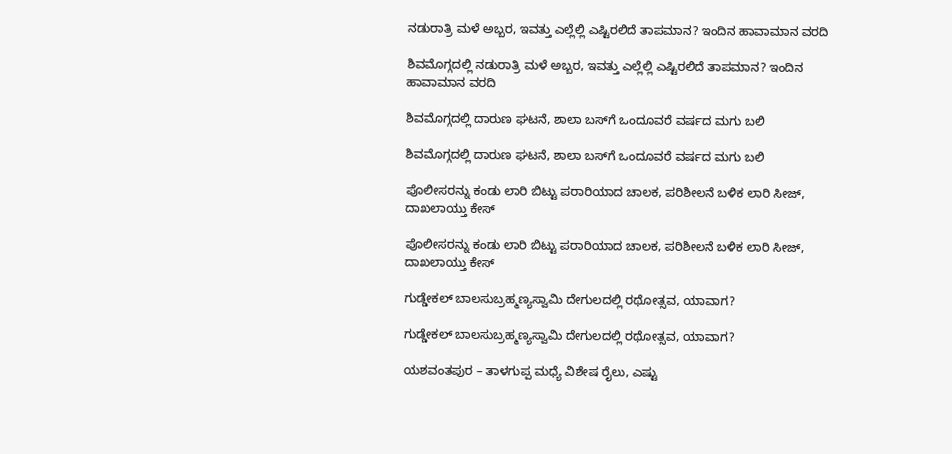ನಡುರಾತ್ರಿ ಮಳೆ ಅಬ್ಬರ, ಇವತ್ತು ಎಲ್ಲೆಲ್ಲಿ ಎಷ್ಟಿರಲಿದೆ ತಾಪಮಾನ? ಇಂದಿನ ಹಾವಾಮಾನ ವರದಿ

ಶಿವಮೊಗ್ಗದಲ್ಲಿ ನಡುರಾತ್ರಿ ಮಳೆ ಅಬ್ಬರ, ಇವತ್ತು ಎಲ್ಲೆಲ್ಲಿ ಎಷ್ಟಿರಲಿದೆ ತಾಪಮಾನ? ಇಂದಿನ ಹಾವಾಮಾನ ವರದಿ

ಶಿವಮೊಗ್ಗದಲ್ಲಿ ದಾರುಣ ಘಟನೆ, ಶಾಲಾ ಬಸ್‌ಗೆ ಒಂದೂವರೆ ವರ್ಷದ ಮಗು ಬಲಿ

ಶಿವಮೊಗ್ಗದಲ್ಲಿ ದಾರುಣ ಘಟನೆ, ಶಾಲಾ ಬಸ್‌ಗೆ ಒಂದೂವರೆ ವರ್ಷದ ಮಗು ಬಲಿ

ಪೊಲೀಸರನ್ನು ಕಂಡು ಲಾರಿ ಬಿಟ್ಟು ಪರಾರಿಯಾದ ಚಾಲಕ, ಪರಿಶೀಲನೆ ಬಳಿಕ ಲಾರಿ ಸೀಜ್‌, ದಾಖಲಾಯ್ತು ಕೇಸ್

ಪೊಲೀಸರನ್ನು ಕಂಡು ಲಾರಿ ಬಿಟ್ಟು ಪರಾರಿಯಾದ ಚಾಲಕ, ಪರಿಶೀಲನೆ ಬಳಿಕ ಲಾರಿ ಸೀಜ್‌, ದಾಖಲಾಯ್ತು ಕೇಸ್

ಗುಡ್ಡೇಕಲ್‌ ಬಾಲಸುಬ್ರಹ್ಮಣ್ಯಸ್ವಾಮಿ ದೇಗುಲದಲ್ಲಿ ರಥೋತ್ಸವ, ಯಾವಾಗ?

ಗುಡ್ಡೇಕಲ್‌ ಬಾಲಸುಬ್ರಹ್ಮಣ್ಯಸ್ವಾಮಿ ದೇಗುಲದಲ್ಲಿ ರಥೋತ್ಸವ, ಯಾವಾಗ?

ಯಶವಂತಪುರ – ತಾಳಗುಪ್ಪ ಮಧ್ಯೆ ವಿಶೇಷ ರೈಲು, ಎಷ್ಟು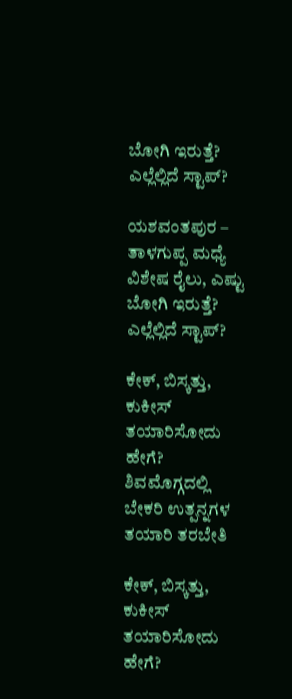ಬೋಗಿ ಇರುತ್ತೆ? ಎಲ್ಲೆಲ್ಲಿದೆ ಸ್ಟಾಪ್?

ಯಶವಂತಪುರ – ತಾಳಗುಪ್ಪ ಮಧ್ಯೆ ವಿಶೇಷ ರೈಲು, ಎಷ್ಟು ಬೋಗಿ ಇರುತ್ತೆ? ಎಲ್ಲೆಲ್ಲಿದೆ ಸ್ಟಾಪ್?

ಕೇಕ್‌, ಬಿಸ್ಕತ್ತು, ಕುಕೀಸ್‌ ತಯಾರಿಸೋದು ಹೇಗೆ? ಶಿವಮೊಗ್ಗದಲ್ಲಿ ಬೇಕರಿ ಉತ್ಪನ್ನಗಳ ತಯಾರಿ ತರಬೇತಿ

ಕೇಕ್‌, ಬಿಸ್ಕತ್ತು, ಕುಕೀಸ್‌ ತಯಾರಿಸೋದು ಹೇಗೆ?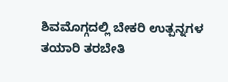ಶಿವಮೊಗ್ಗದಲ್ಲಿ ಬೇಕರಿ ಉತ್ಪನ್ನಗಳ ತಯಾರಿ ತರಬೇತಿ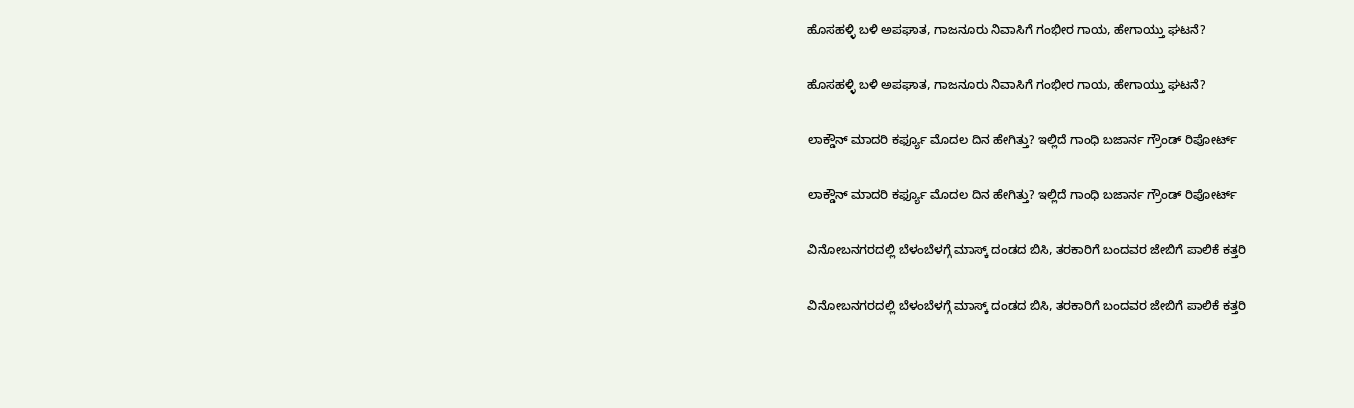ಹೊಸಹಳ್ಳಿ ಬಳಿ ಅಪಘಾತ, ಗಾಜನೂರು ನಿವಾಸಿಗೆ ಗಂಭೀರ ಗಾಯ, ಹೇಗಾಯ್ತು ಘಟನೆ?

ಹೊಸಹಳ್ಳಿ ಬಳಿ ಅಪಘಾತ, ಗಾಜನೂರು ನಿವಾಸಿಗೆ ಗಂಭೀರ ಗಾಯ, ಹೇಗಾಯ್ತು ಘಟನೆ?

ಲಾಕ್ಡೌನ್ ಮಾದರಿ ಕರ್ಫ್ಯೂ ಮೊದಲ ದಿನ ಹೇಗಿತ್ತು? ಇಲ್ಲಿದೆ ಗಾಂಧಿ ಬಜಾರ್ನ ಗ್ರೌಂಡ್ ರಿಪೋರ್ಟ್

ಲಾಕ್ಡೌನ್ ಮಾದರಿ ಕರ್ಫ್ಯೂ ಮೊದಲ ದಿನ ಹೇಗಿತ್ತು? ಇಲ್ಲಿದೆ ಗಾಂಧಿ ಬಜಾರ್ನ ಗ್ರೌಂಡ್ ರಿಪೋರ್ಟ್

ವಿನೋಬನಗರದಲ್ಲಿ ಬೆಳಂಬೆಳಗ್ಗೆ ಮಾಸ್ಕ್ ದಂಡದ ಬಿಸಿ, ತರಕಾರಿಗೆ ಬಂದವರ ಜೇಬಿಗೆ ಪಾಲಿಕೆ ಕತ್ತರಿ

ವಿನೋಬನಗರದಲ್ಲಿ ಬೆಳಂಬೆಳಗ್ಗೆ ಮಾಸ್ಕ್ ದಂಡದ ಬಿಸಿ, ತರಕಾರಿಗೆ ಬಂದವರ ಜೇಬಿಗೆ ಪಾಲಿಕೆ ಕತ್ತರಿ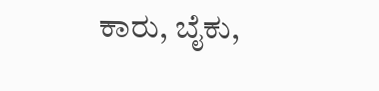ಕಾರು, ಬೈಕು,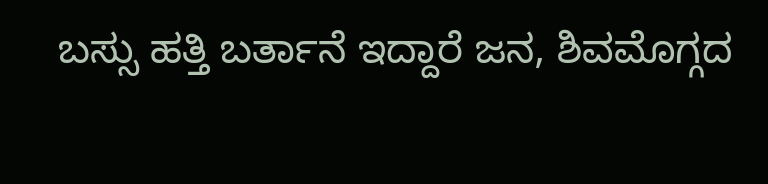ಬಸ್ಸು ಹತ್ತಿ ಬರ್ತಾನೆ ಇದ್ದಾರೆ ಜನ, ಶಿವಮೊಗ್ಗದ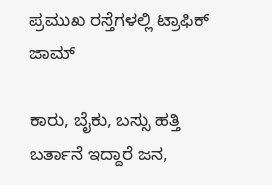ಪ್ರಮುಖ ರಸ್ತೆಗಳಲ್ಲಿ ಟ್ರಾಫಿಕ್ ಜಾಮ್

ಕಾರು, ಬೈಕು, ಬಸ್ಸು ಹತ್ತಿ ಬರ್ತಾನೆ ಇದ್ದಾರೆ ಜನ,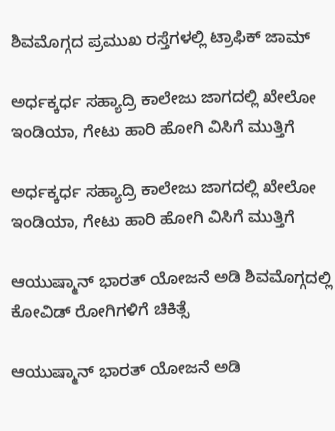ಶಿವಮೊಗ್ಗದ ಪ್ರಮುಖ ರಸ್ತೆಗಳಲ್ಲಿ ಟ್ರಾಫಿಕ್ ಜಾಮ್

ಅರ್ಧಕ್ಕರ್ಧ ಸಹ್ಯಾದ್ರಿ ಕಾಲೇಜು ಜಾಗದಲ್ಲಿ ಖೇಲೋ ಇಂಡಿಯಾ, ಗೇಟು ಹಾರಿ ಹೋಗಿ ವಿಸಿಗೆ ಮುತ್ತಿಗೆ

ಅರ್ಧಕ್ಕರ್ಧ ಸಹ್ಯಾದ್ರಿ ಕಾಲೇಜು ಜಾಗದಲ್ಲಿ ಖೇಲೋ ಇಂಡಿಯಾ, ಗೇಟು ಹಾರಿ ಹೋಗಿ ವಿಸಿಗೆ ಮುತ್ತಿಗೆ

ಆಯುಷ್ಮಾನ್ ಭಾರತ್ ಯೋಜನೆ ಅಡಿ ಶಿವಮೊಗ್ಗದಲ್ಲಿ ಕೋವಿಡ್ ರೋಗಿಗಳಿಗೆ ಚಿಕಿತ್ಸೆ

ಆಯುಷ್ಮಾನ್ ಭಾರತ್ ಯೋಜನೆ ಅಡಿ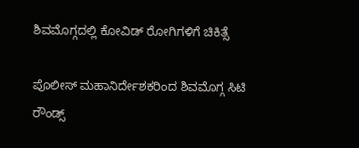ಶಿವಮೊಗ್ಗದಲ್ಲಿ ಕೋವಿಡ್ ರೋಗಿಗಳಿಗೆ ಚಿಕಿತ್ಸೆ

ಪೊಲೀಸ್ ಮಹಾನಿರ್ದೇಶಕರಿಂದ ಶಿವಮೊಗ್ಗ ಸಿಟಿ ರೌಂಡ್ಸ್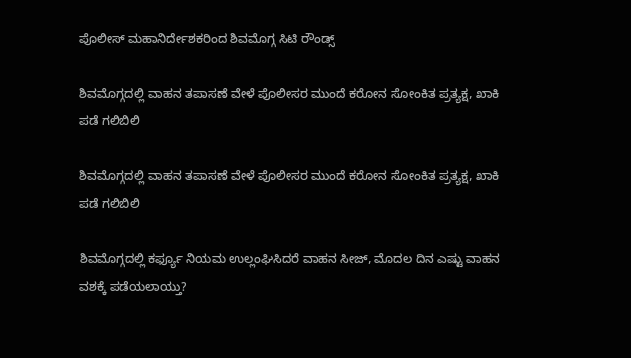ಪೊಲೀಸ್ ಮಹಾನಿರ್ದೇಶಕರಿಂದ ಶಿವಮೊಗ್ಗ ಸಿಟಿ ರೌಂಡ್ಸ್

ಶಿವಮೊಗ್ಗದಲ್ಲಿ ವಾಹನ ತಪಾಸಣೆ ವೇಳೆ ಪೊಲೀಸರ ಮುಂದೆ ಕರೋನ ಸೋಂಕಿತ ಪ್ರತ್ಯಕ್ಷ, ಖಾಕಿ ಪಡೆ ಗಲಿಬಿಲಿ

ಶಿವಮೊಗ್ಗದಲ್ಲಿ ವಾಹನ ತಪಾಸಣೆ ವೇಳೆ ಪೊಲೀಸರ ಮುಂದೆ ಕರೋನ ಸೋಂಕಿತ ಪ್ರತ್ಯಕ್ಷ, ಖಾಕಿ ಪಡೆ ಗಲಿಬಿಲಿ

ಶಿವಮೊಗ್ಗದಲ್ಲಿ ಕರ್ಫ್ಯೂ ನಿಯಮ ಉಲ್ಲಂಘಿಸಿದರೆ ವಾಹನ ಸೀಜ್, ಮೊದಲ ದಿನ ಎಷ್ಟು ವಾಹನ ವಶಕ್ಕೆ ಪಡೆಯಲಾಯ್ತು?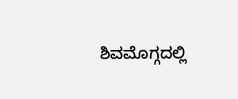ಶಿವಮೊಗ್ಗದಲ್ಲಿ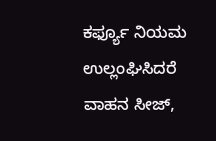ಕರ್ಫ್ಯೂ ನಿಯಮ ಉಲ್ಲಂಘಿಸಿದರೆ ವಾಹನ ಸೀಜ್,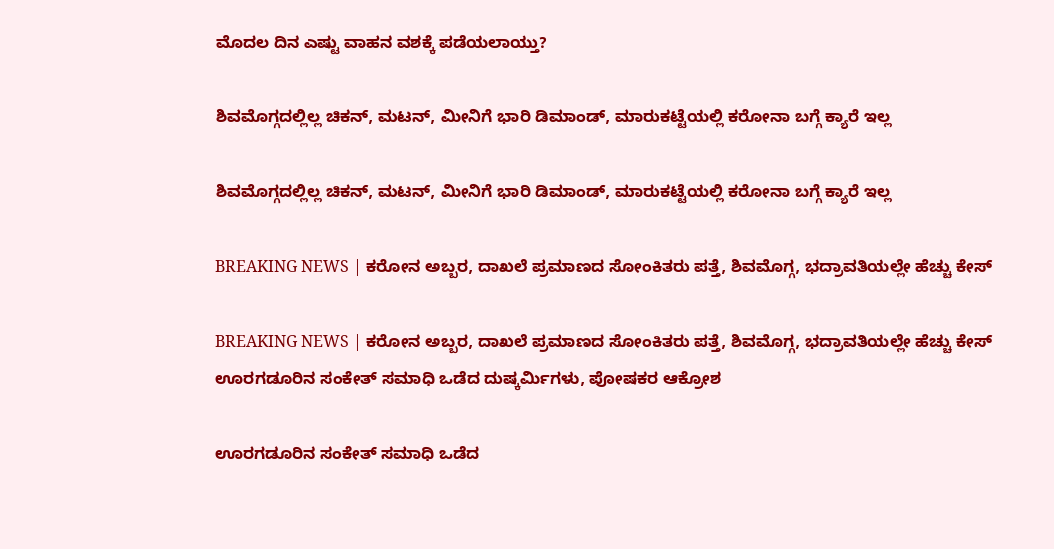ಮೊದಲ ದಿನ ಎಷ್ಟು ವಾಹನ ವಶಕ್ಕೆ ಪಡೆಯಲಾಯ್ತು?

ಶಿವಮೊಗ್ಗದಲ್ಲಿಲ್ಲ ಚಿಕನ್, ಮಟನ್, ಮೀನಿಗೆ ಭಾರಿ ಡಿಮಾಂಡ್, ಮಾರುಕಟ್ಟೆಯಲ್ಲಿ ಕರೋನಾ ಬಗ್ಗೆ ಕ್ಯಾರೆ ಇಲ್ಲ

ಶಿವಮೊಗ್ಗದಲ್ಲಿಲ್ಲ ಚಿಕನ್, ಮಟನ್, ಮೀನಿಗೆ ಭಾರಿ ಡಿಮಾಂಡ್, ಮಾರುಕಟ್ಟೆಯಲ್ಲಿ ಕರೋನಾ ಬಗ್ಗೆ ಕ್ಯಾರೆ ಇಲ್ಲ

BREAKING NEWS | ಕರೋನ ಅಬ್ಬರ, ದಾಖಲೆ ಪ್ರಮಾಣದ ಸೋಂಕಿತರು ಪತ್ತೆ, ಶಿವಮೊಗ್ಗ, ಭದ್ರಾವತಿಯಲ್ಲೇ ಹೆಚ್ಚು ಕೇಸ್

BREAKING NEWS | ಕರೋನ ಅಬ್ಬರ, ದಾಖಲೆ ಪ್ರಮಾಣದ ಸೋಂಕಿತರು ಪತ್ತೆ, ಶಿವಮೊಗ್ಗ, ಭದ್ರಾವತಿಯಲ್ಲೇ ಹೆಚ್ಚು ಕೇಸ್
ಊರಗಡೂರಿನ ಸಂಕೇತ್‌ ಸಮಾಧಿ ಒಡೆದ ದುಷ್ಕರ್ಮಿಗಳು, ಪೋಷಕರ ಆಕ್ರೋಶ

ಊರಗಡೂರಿನ ಸಂಕೇತ್‌ ಸಮಾಧಿ ಒಡೆದ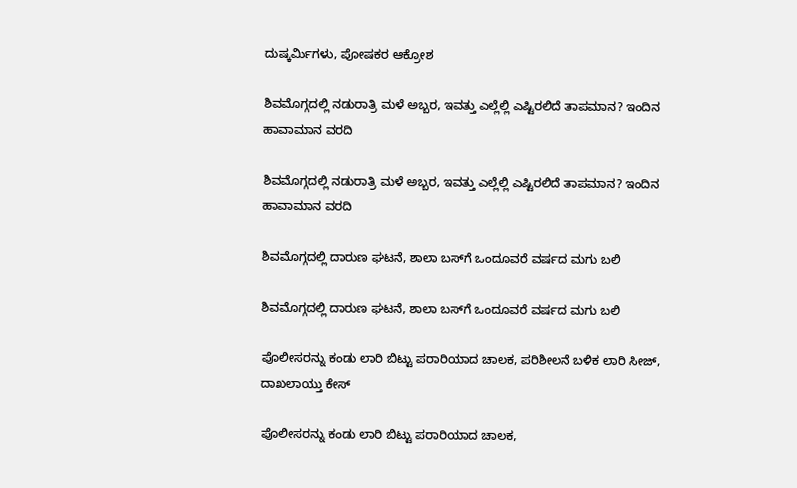ದುಷ್ಕರ್ಮಿಗಳು, ಪೋಷಕರ ಆಕ್ರೋಶ

ಶಿವಮೊಗ್ಗದಲ್ಲಿ ನಡುರಾತ್ರಿ ಮಳೆ ಅಬ್ಬರ, ಇವತ್ತು ಎಲ್ಲೆಲ್ಲಿ ಎಷ್ಟಿರಲಿದೆ ತಾಪಮಾನ? ಇಂದಿನ ಹಾವಾಮಾನ ವರದಿ

ಶಿವಮೊಗ್ಗದಲ್ಲಿ ನಡುರಾತ್ರಿ ಮಳೆ ಅಬ್ಬರ, ಇವತ್ತು ಎಲ್ಲೆಲ್ಲಿ ಎಷ್ಟಿರಲಿದೆ ತಾಪಮಾನ? ಇಂದಿನ ಹಾವಾಮಾನ ವರದಿ

ಶಿವಮೊಗ್ಗದಲ್ಲಿ ದಾರುಣ ಘಟನೆ, ಶಾಲಾ ಬಸ್‌ಗೆ ಒಂದೂವರೆ ವರ್ಷದ ಮಗು ಬಲಿ

ಶಿವಮೊಗ್ಗದಲ್ಲಿ ದಾರುಣ ಘಟನೆ, ಶಾಲಾ ಬಸ್‌ಗೆ ಒಂದೂವರೆ ವರ್ಷದ ಮಗು ಬಲಿ

ಪೊಲೀಸರನ್ನು ಕಂಡು ಲಾರಿ ಬಿಟ್ಟು ಪರಾರಿಯಾದ ಚಾಲಕ, ಪರಿಶೀಲನೆ ಬಳಿಕ ಲಾರಿ ಸೀಜ್‌, ದಾಖಲಾಯ್ತು ಕೇಸ್

ಪೊಲೀಸರನ್ನು ಕಂಡು ಲಾರಿ ಬಿಟ್ಟು ಪರಾರಿಯಾದ ಚಾಲಕ,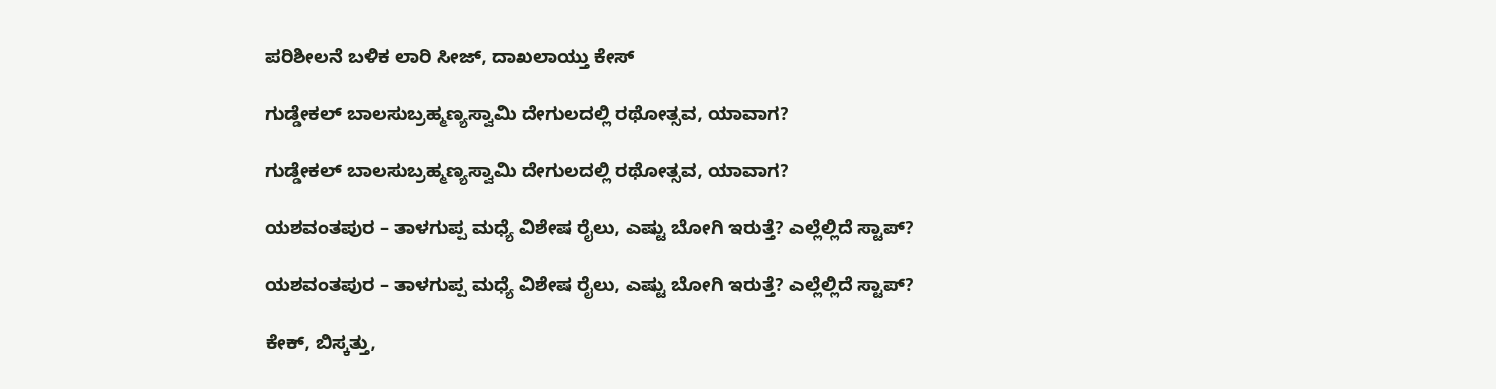ಪರಿಶೀಲನೆ ಬಳಿಕ ಲಾರಿ ಸೀಜ್‌, ದಾಖಲಾಯ್ತು ಕೇಸ್

ಗುಡ್ಡೇಕಲ್‌ ಬಾಲಸುಬ್ರಹ್ಮಣ್ಯಸ್ವಾಮಿ ದೇಗುಲದಲ್ಲಿ ರಥೋತ್ಸವ, ಯಾವಾಗ?

ಗುಡ್ಡೇಕಲ್‌ ಬಾಲಸುಬ್ರಹ್ಮಣ್ಯಸ್ವಾಮಿ ದೇಗುಲದಲ್ಲಿ ರಥೋತ್ಸವ, ಯಾವಾಗ?

ಯಶವಂತಪುರ – ತಾಳಗುಪ್ಪ ಮಧ್ಯೆ ವಿಶೇಷ ರೈಲು, ಎಷ್ಟು ಬೋಗಿ ಇರುತ್ತೆ? ಎಲ್ಲೆಲ್ಲಿದೆ ಸ್ಟಾಪ್?

ಯಶವಂತಪುರ – ತಾಳಗುಪ್ಪ ಮಧ್ಯೆ ವಿಶೇಷ ರೈಲು, ಎಷ್ಟು ಬೋಗಿ ಇರುತ್ತೆ? ಎಲ್ಲೆಲ್ಲಿದೆ ಸ್ಟಾಪ್?

ಕೇಕ್‌, ಬಿಸ್ಕತ್ತು,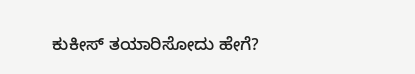ಕುಕೀಸ್‌ ತಯಾರಿಸೋದು ಹೇಗೆ?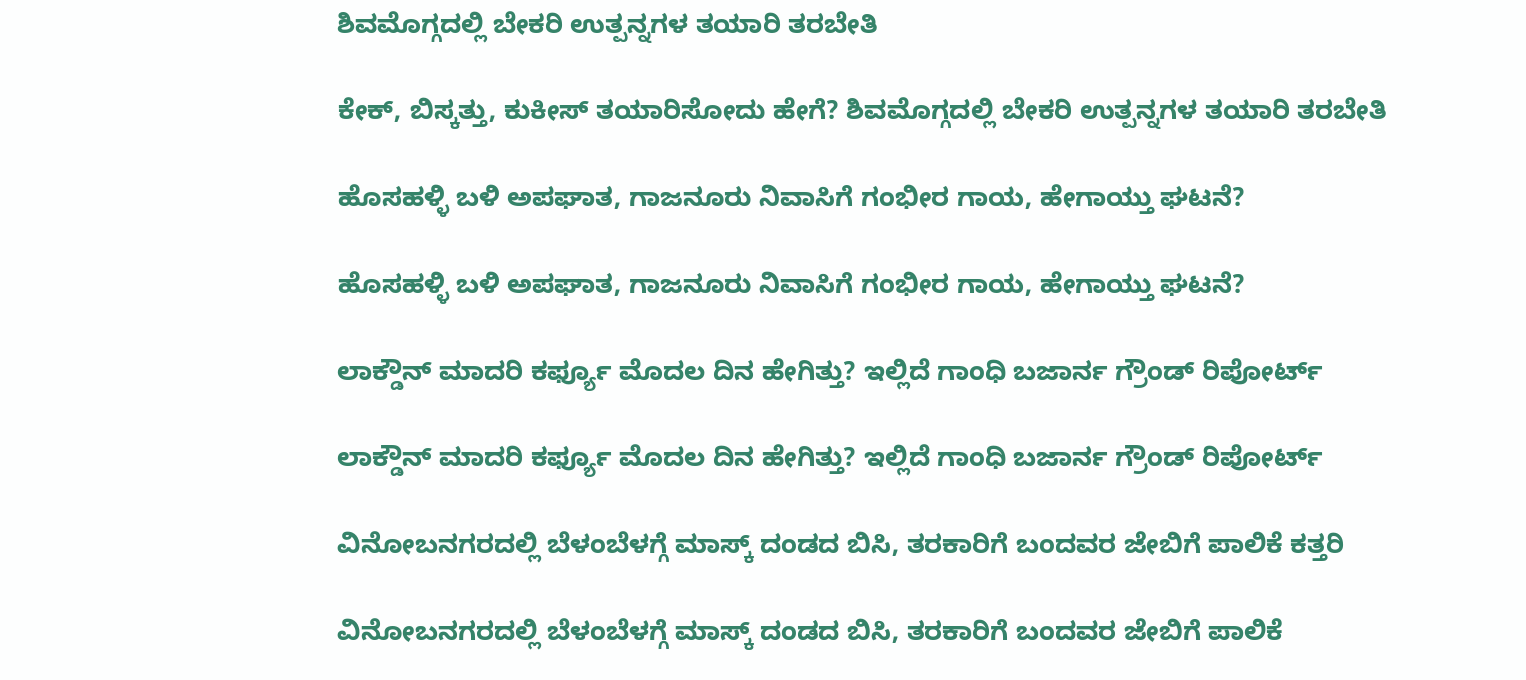ಶಿವಮೊಗ್ಗದಲ್ಲಿ ಬೇಕರಿ ಉತ್ಪನ್ನಗಳ ತಯಾರಿ ತರಬೇತಿ

ಕೇಕ್‌, ಬಿಸ್ಕತ್ತು, ಕುಕೀಸ್‌ ತಯಾರಿಸೋದು ಹೇಗೆ? ಶಿವಮೊಗ್ಗದಲ್ಲಿ ಬೇಕರಿ ಉತ್ಪನ್ನಗಳ ತಯಾರಿ ತರಬೇತಿ

ಹೊಸಹಳ್ಳಿ ಬಳಿ ಅಪಘಾತ, ಗಾಜನೂರು ನಿವಾಸಿಗೆ ಗಂಭೀರ ಗಾಯ, ಹೇಗಾಯ್ತು ಘಟನೆ?

ಹೊಸಹಳ್ಳಿ ಬಳಿ ಅಪಘಾತ, ಗಾಜನೂರು ನಿವಾಸಿಗೆ ಗಂಭೀರ ಗಾಯ, ಹೇಗಾಯ್ತು ಘಟನೆ?

ಲಾಕ್ಡೌನ್ ಮಾದರಿ ಕರ್ಫ್ಯೂ ಮೊದಲ ದಿನ ಹೇಗಿತ್ತು? ಇಲ್ಲಿದೆ ಗಾಂಧಿ ಬಜಾರ್ನ ಗ್ರೌಂಡ್ ರಿಪೋರ್ಟ್

ಲಾಕ್ಡೌನ್ ಮಾದರಿ ಕರ್ಫ್ಯೂ ಮೊದಲ ದಿನ ಹೇಗಿತ್ತು? ಇಲ್ಲಿದೆ ಗಾಂಧಿ ಬಜಾರ್ನ ಗ್ರೌಂಡ್ ರಿಪೋರ್ಟ್

ವಿನೋಬನಗರದಲ್ಲಿ ಬೆಳಂಬೆಳಗ್ಗೆ ಮಾಸ್ಕ್ ದಂಡದ ಬಿಸಿ, ತರಕಾರಿಗೆ ಬಂದವರ ಜೇಬಿಗೆ ಪಾಲಿಕೆ ಕತ್ತರಿ

ವಿನೋಬನಗರದಲ್ಲಿ ಬೆಳಂಬೆಳಗ್ಗೆ ಮಾಸ್ಕ್ ದಂಡದ ಬಿಸಿ, ತರಕಾರಿಗೆ ಬಂದವರ ಜೇಬಿಗೆ ಪಾಲಿಕೆ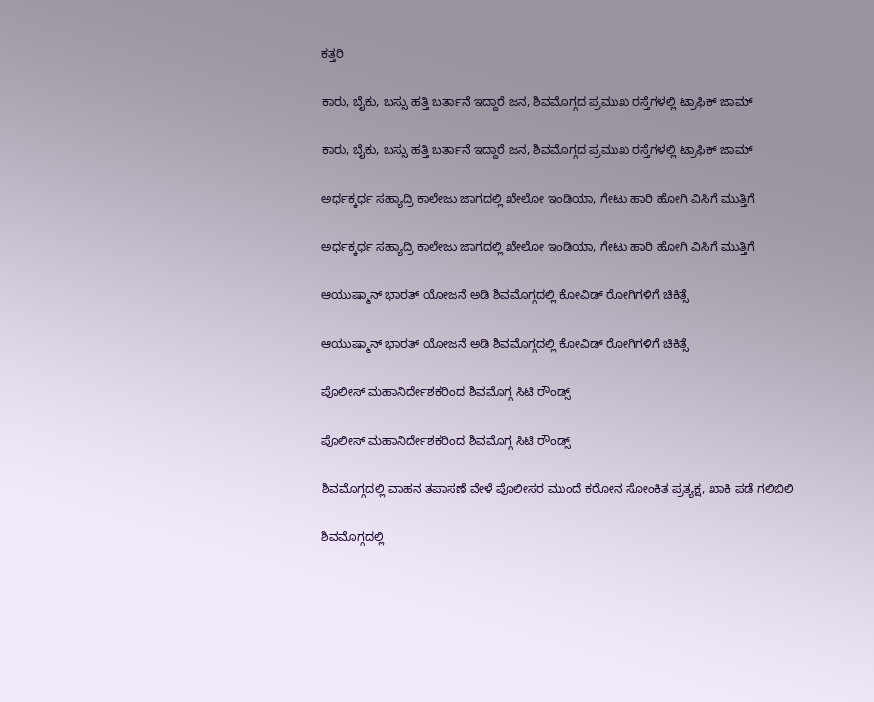ಕತ್ತರಿ

ಕಾರು, ಬೈಕು, ಬಸ್ಸು ಹತ್ತಿ ಬರ್ತಾನೆ ಇದ್ದಾರೆ ಜನ, ಶಿವಮೊಗ್ಗದ ಪ್ರಮುಖ ರಸ್ತೆಗಳಲ್ಲಿ ಟ್ರಾಫಿಕ್ ಜಾಮ್

ಕಾರು, ಬೈಕು, ಬಸ್ಸು ಹತ್ತಿ ಬರ್ತಾನೆ ಇದ್ದಾರೆ ಜನ, ಶಿವಮೊಗ್ಗದ ಪ್ರಮುಖ ರಸ್ತೆಗಳಲ್ಲಿ ಟ್ರಾಫಿಕ್ ಜಾಮ್

ಅರ್ಧಕ್ಕರ್ಧ ಸಹ್ಯಾದ್ರಿ ಕಾಲೇಜು ಜಾಗದಲ್ಲಿ ಖೇಲೋ ಇಂಡಿಯಾ, ಗೇಟು ಹಾರಿ ಹೋಗಿ ವಿಸಿಗೆ ಮುತ್ತಿಗೆ

ಅರ್ಧಕ್ಕರ್ಧ ಸಹ್ಯಾದ್ರಿ ಕಾಲೇಜು ಜಾಗದಲ್ಲಿ ಖೇಲೋ ಇಂಡಿಯಾ, ಗೇಟು ಹಾರಿ ಹೋಗಿ ವಿಸಿಗೆ ಮುತ್ತಿಗೆ

ಆಯುಷ್ಮಾನ್ ಭಾರತ್ ಯೋಜನೆ ಅಡಿ ಶಿವಮೊಗ್ಗದಲ್ಲಿ ಕೋವಿಡ್ ರೋಗಿಗಳಿಗೆ ಚಿಕಿತ್ಸೆ

ಆಯುಷ್ಮಾನ್ ಭಾರತ್ ಯೋಜನೆ ಅಡಿ ಶಿವಮೊಗ್ಗದಲ್ಲಿ ಕೋವಿಡ್ ರೋಗಿಗಳಿಗೆ ಚಿಕಿತ್ಸೆ

ಪೊಲೀಸ್ ಮಹಾನಿರ್ದೇಶಕರಿಂದ ಶಿವಮೊಗ್ಗ ಸಿಟಿ ರೌಂಡ್ಸ್

ಪೊಲೀಸ್ ಮಹಾನಿರ್ದೇಶಕರಿಂದ ಶಿವಮೊಗ್ಗ ಸಿಟಿ ರೌಂಡ್ಸ್

ಶಿವಮೊಗ್ಗದಲ್ಲಿ ವಾಹನ ತಪಾಸಣೆ ವೇಳೆ ಪೊಲೀಸರ ಮುಂದೆ ಕರೋನ ಸೋಂಕಿತ ಪ್ರತ್ಯಕ್ಷ, ಖಾಕಿ ಪಡೆ ಗಲಿಬಿಲಿ

ಶಿವಮೊಗ್ಗದಲ್ಲಿ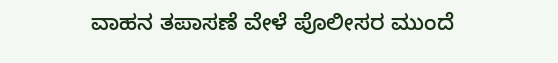ವಾಹನ ತಪಾಸಣೆ ವೇಳೆ ಪೊಲೀಸರ ಮುಂದೆ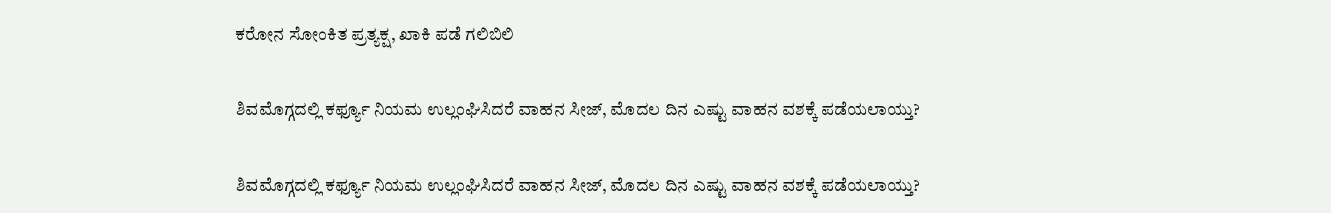ಕರೋನ ಸೋಂಕಿತ ಪ್ರತ್ಯಕ್ಷ, ಖಾಕಿ ಪಡೆ ಗಲಿಬಿಲಿ

ಶಿವಮೊಗ್ಗದಲ್ಲಿ ಕರ್ಫ್ಯೂ ನಿಯಮ ಉಲ್ಲಂಘಿಸಿದರೆ ವಾಹನ ಸೀಜ್, ಮೊದಲ ದಿನ ಎಷ್ಟು ವಾಹನ ವಶಕ್ಕೆ ಪಡೆಯಲಾಯ್ತು?

ಶಿವಮೊಗ್ಗದಲ್ಲಿ ಕರ್ಫ್ಯೂ ನಿಯಮ ಉಲ್ಲಂಘಿಸಿದರೆ ವಾಹನ ಸೀಜ್, ಮೊದಲ ದಿನ ಎಷ್ಟು ವಾಹನ ವಶಕ್ಕೆ ಪಡೆಯಲಾಯ್ತು?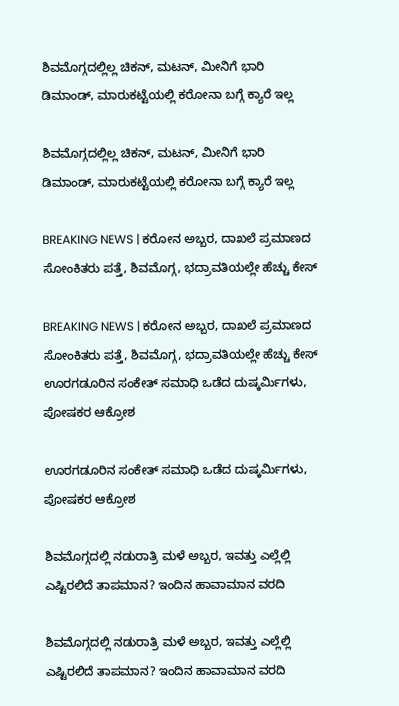ಶಿವಮೊಗ್ಗದಲ್ಲಿಲ್ಲ ಚಿಕನ್, ಮಟನ್, ಮೀನಿಗೆ ಭಾರಿ ಡಿಮಾಂಡ್, ಮಾರುಕಟ್ಟೆಯಲ್ಲಿ ಕರೋನಾ ಬಗ್ಗೆ ಕ್ಯಾರೆ ಇಲ್ಲ

ಶಿವಮೊಗ್ಗದಲ್ಲಿಲ್ಲ ಚಿಕನ್, ಮಟನ್, ಮೀನಿಗೆ ಭಾರಿ ಡಿಮಾಂಡ್, ಮಾರುಕಟ್ಟೆಯಲ್ಲಿ ಕರೋನಾ ಬಗ್ಗೆ ಕ್ಯಾರೆ ಇಲ್ಲ

BREAKING NEWS | ಕರೋನ ಅಬ್ಬರ, ದಾಖಲೆ ಪ್ರಮಾಣದ ಸೋಂಕಿತರು ಪತ್ತೆ, ಶಿವಮೊಗ್ಗ, ಭದ್ರಾವತಿಯಲ್ಲೇ ಹೆಚ್ಚು ಕೇಸ್

BREAKING NEWS | ಕರೋನ ಅಬ್ಬರ, ದಾಖಲೆ ಪ್ರಮಾಣದ ಸೋಂಕಿತರು ಪತ್ತೆ, ಶಿವಮೊಗ್ಗ, ಭದ್ರಾವತಿಯಲ್ಲೇ ಹೆಚ್ಚು ಕೇಸ್
ಊರಗಡೂರಿನ ಸಂಕೇತ್‌ ಸಮಾಧಿ ಒಡೆದ ದುಷ್ಕರ್ಮಿಗಳು, ಪೋಷಕರ ಆಕ್ರೋಶ

ಊರಗಡೂರಿನ ಸಂಕೇತ್‌ ಸಮಾಧಿ ಒಡೆದ ದುಷ್ಕರ್ಮಿಗಳು, ಪೋಷಕರ ಆಕ್ರೋಶ

ಶಿವಮೊಗ್ಗದಲ್ಲಿ ನಡುರಾತ್ರಿ ಮಳೆ ಅಬ್ಬರ, ಇವತ್ತು ಎಲ್ಲೆಲ್ಲಿ ಎಷ್ಟಿರಲಿದೆ ತಾಪಮಾನ? ಇಂದಿನ ಹಾವಾಮಾನ ವರದಿ

ಶಿವಮೊಗ್ಗದಲ್ಲಿ ನಡುರಾತ್ರಿ ಮಳೆ ಅಬ್ಬರ, ಇವತ್ತು ಎಲ್ಲೆಲ್ಲಿ ಎಷ್ಟಿರಲಿದೆ ತಾಪಮಾನ? ಇಂದಿನ ಹಾವಾಮಾನ ವರದಿ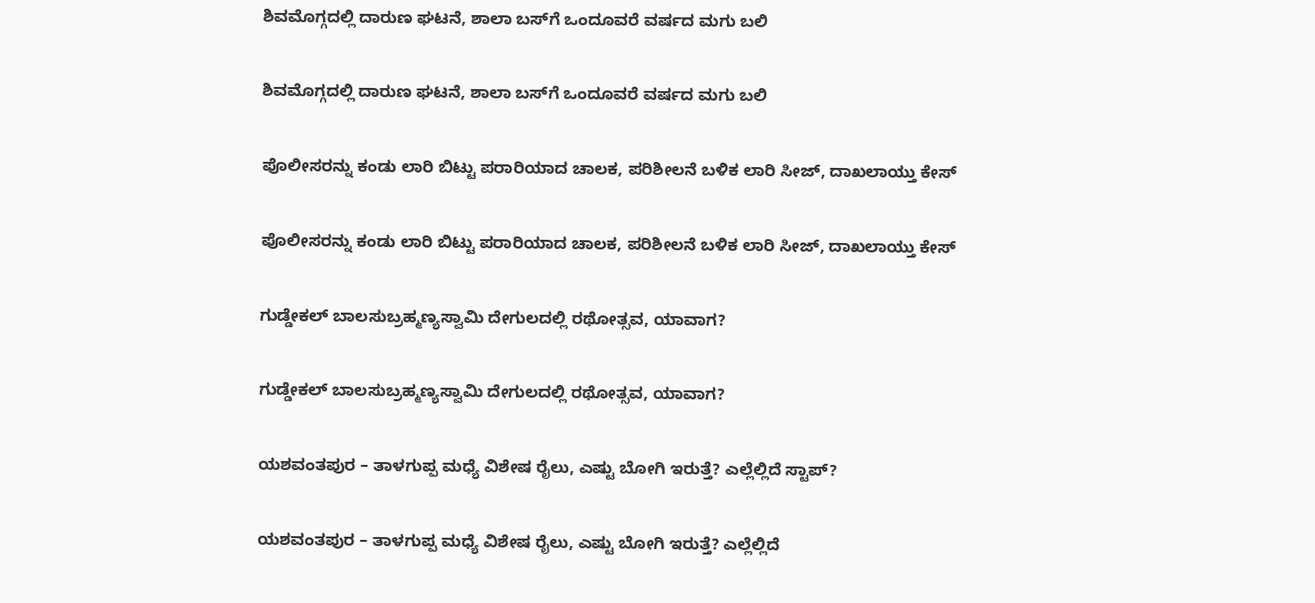ಶಿವಮೊಗ್ಗದಲ್ಲಿ ದಾರುಣ ಘಟನೆ, ಶಾಲಾ ಬಸ್‌ಗೆ ಒಂದೂವರೆ ವರ್ಷದ ಮಗು ಬಲಿ

ಶಿವಮೊಗ್ಗದಲ್ಲಿ ದಾರುಣ ಘಟನೆ, ಶಾಲಾ ಬಸ್‌ಗೆ ಒಂದೂವರೆ ವರ್ಷದ ಮಗು ಬಲಿ

ಪೊಲೀಸರನ್ನು ಕಂಡು ಲಾರಿ ಬಿಟ್ಟು ಪರಾರಿಯಾದ ಚಾಲಕ, ಪರಿಶೀಲನೆ ಬಳಿಕ ಲಾರಿ ಸೀಜ್‌, ದಾಖಲಾಯ್ತು ಕೇಸ್

ಪೊಲೀಸರನ್ನು ಕಂಡು ಲಾರಿ ಬಿಟ್ಟು ಪರಾರಿಯಾದ ಚಾಲಕ, ಪರಿಶೀಲನೆ ಬಳಿಕ ಲಾರಿ ಸೀಜ್‌, ದಾಖಲಾಯ್ತು ಕೇಸ್

ಗುಡ್ಡೇಕಲ್‌ ಬಾಲಸುಬ್ರಹ್ಮಣ್ಯಸ್ವಾಮಿ ದೇಗುಲದಲ್ಲಿ ರಥೋತ್ಸವ, ಯಾವಾಗ?

ಗುಡ್ಡೇಕಲ್‌ ಬಾಲಸುಬ್ರಹ್ಮಣ್ಯಸ್ವಾಮಿ ದೇಗುಲದಲ್ಲಿ ರಥೋತ್ಸವ, ಯಾವಾಗ?

ಯಶವಂತಪುರ – ತಾಳಗುಪ್ಪ ಮಧ್ಯೆ ವಿಶೇಷ ರೈಲು, ಎಷ್ಟು ಬೋಗಿ ಇರುತ್ತೆ? ಎಲ್ಲೆಲ್ಲಿದೆ ಸ್ಟಾಪ್?

ಯಶವಂತಪುರ – ತಾಳಗುಪ್ಪ ಮಧ್ಯೆ ವಿಶೇಷ ರೈಲು, ಎಷ್ಟು ಬೋಗಿ ಇರುತ್ತೆ? ಎಲ್ಲೆಲ್ಲಿದೆ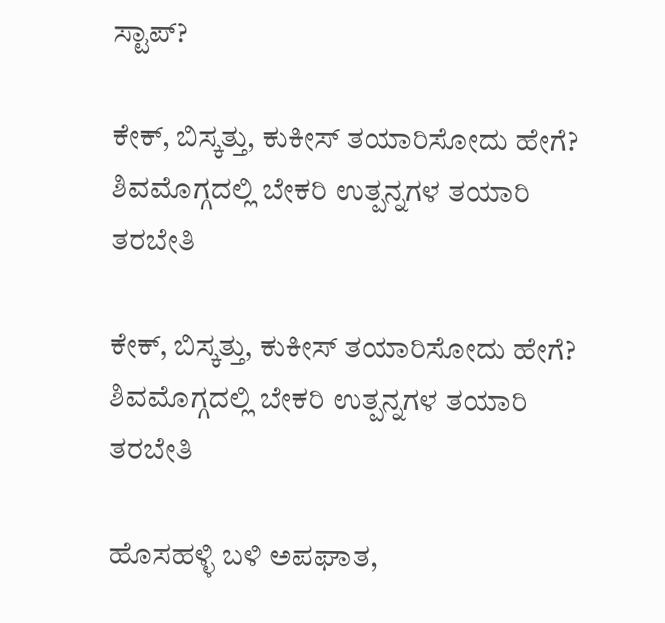ಸ್ಟಾಪ್?

ಕೇಕ್‌, ಬಿಸ್ಕತ್ತು, ಕುಕೀಸ್‌ ತಯಾರಿಸೋದು ಹೇಗೆ? ಶಿವಮೊಗ್ಗದಲ್ಲಿ ಬೇಕರಿ ಉತ್ಪನ್ನಗಳ ತಯಾರಿ ತರಬೇತಿ

ಕೇಕ್‌, ಬಿಸ್ಕತ್ತು, ಕುಕೀಸ್‌ ತಯಾರಿಸೋದು ಹೇಗೆ? ಶಿವಮೊಗ್ಗದಲ್ಲಿ ಬೇಕರಿ ಉತ್ಪನ್ನಗಳ ತಯಾರಿ ತರಬೇತಿ

ಹೊಸಹಳ್ಳಿ ಬಳಿ ಅಪಘಾತ,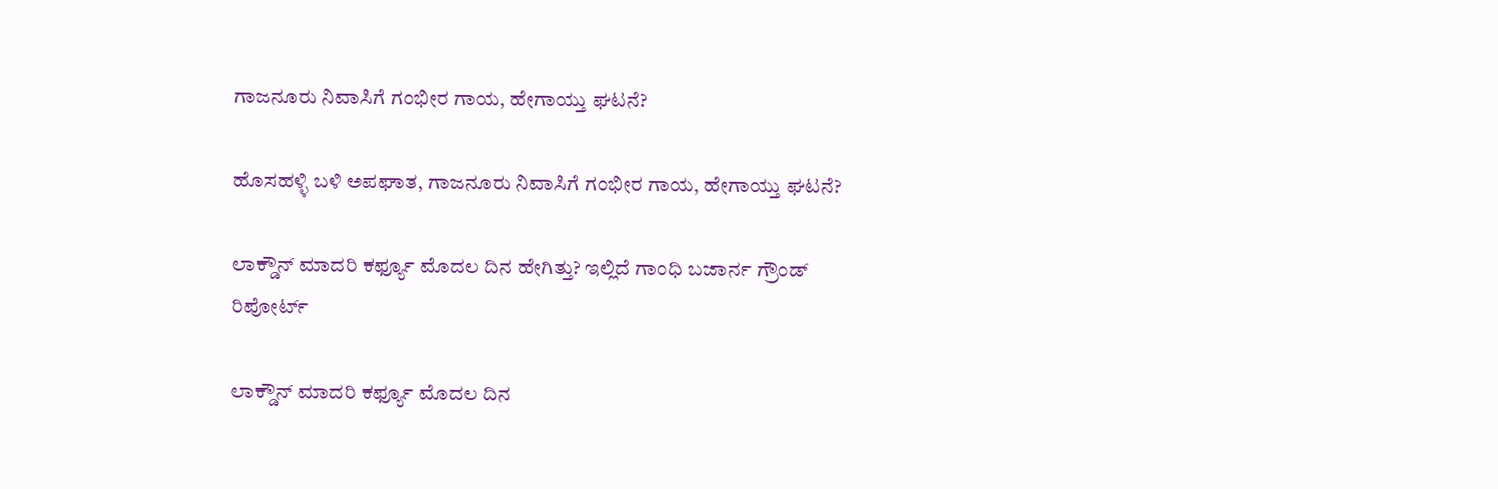ಗಾಜನೂರು ನಿವಾಸಿಗೆ ಗಂಭೀರ ಗಾಯ, ಹೇಗಾಯ್ತು ಘಟನೆ?

ಹೊಸಹಳ್ಳಿ ಬಳಿ ಅಪಘಾತ, ಗಾಜನೂರು ನಿವಾಸಿಗೆ ಗಂಭೀರ ಗಾಯ, ಹೇಗಾಯ್ತು ಘಟನೆ?

ಲಾಕ್ಡೌನ್ ಮಾದರಿ ಕರ್ಫ್ಯೂ ಮೊದಲ ದಿನ ಹೇಗಿತ್ತು? ಇಲ್ಲಿದೆ ಗಾಂಧಿ ಬಜಾರ್ನ ಗ್ರೌಂಡ್ ರಿಪೋರ್ಟ್

ಲಾಕ್ಡೌನ್ ಮಾದರಿ ಕರ್ಫ್ಯೂ ಮೊದಲ ದಿನ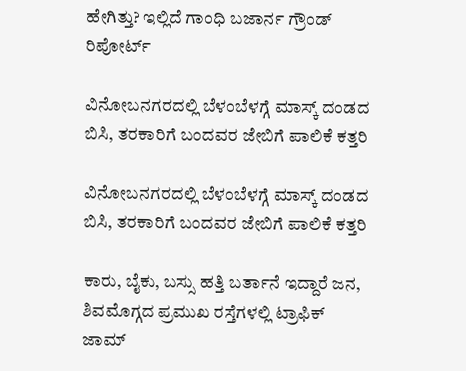ಹೇಗಿತ್ತು? ಇಲ್ಲಿದೆ ಗಾಂಧಿ ಬಜಾರ್ನ ಗ್ರೌಂಡ್ ರಿಪೋರ್ಟ್

ವಿನೋಬನಗರದಲ್ಲಿ ಬೆಳಂಬೆಳಗ್ಗೆ ಮಾಸ್ಕ್ ದಂಡದ ಬಿಸಿ, ತರಕಾರಿಗೆ ಬಂದವರ ಜೇಬಿಗೆ ಪಾಲಿಕೆ ಕತ್ತರಿ

ವಿನೋಬನಗರದಲ್ಲಿ ಬೆಳಂಬೆಳಗ್ಗೆ ಮಾಸ್ಕ್ ದಂಡದ ಬಿಸಿ, ತರಕಾರಿಗೆ ಬಂದವರ ಜೇಬಿಗೆ ಪಾಲಿಕೆ ಕತ್ತರಿ

ಕಾರು, ಬೈಕು, ಬಸ್ಸು ಹತ್ತಿ ಬರ್ತಾನೆ ಇದ್ದಾರೆ ಜನ, ಶಿವಮೊಗ್ಗದ ಪ್ರಮುಖ ರಸ್ತೆಗಳಲ್ಲಿ ಟ್ರಾಫಿಕ್ ಜಾಮ್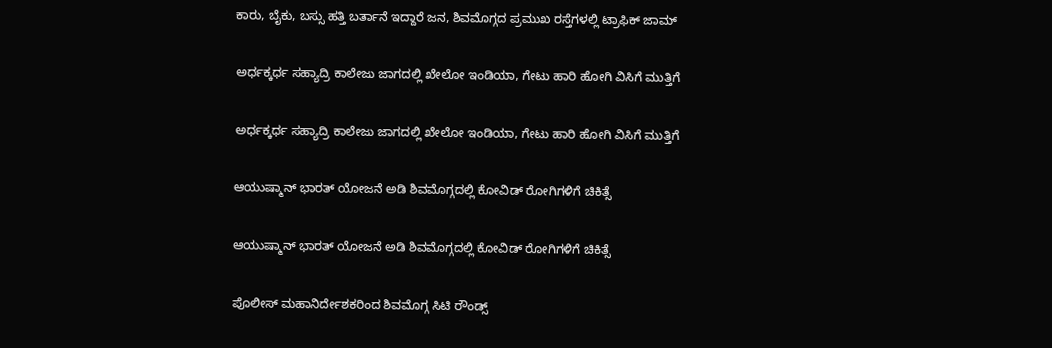ಕಾರು, ಬೈಕು, ಬಸ್ಸು ಹತ್ತಿ ಬರ್ತಾನೆ ಇದ್ದಾರೆ ಜನ, ಶಿವಮೊಗ್ಗದ ಪ್ರಮುಖ ರಸ್ತೆಗಳಲ್ಲಿ ಟ್ರಾಫಿಕ್ ಜಾಮ್

ಅರ್ಧಕ್ಕರ್ಧ ಸಹ್ಯಾದ್ರಿ ಕಾಲೇಜು ಜಾಗದಲ್ಲಿ ಖೇಲೋ ಇಂಡಿಯಾ, ಗೇಟು ಹಾರಿ ಹೋಗಿ ವಿಸಿಗೆ ಮುತ್ತಿಗೆ

ಅರ್ಧಕ್ಕರ್ಧ ಸಹ್ಯಾದ್ರಿ ಕಾಲೇಜು ಜಾಗದಲ್ಲಿ ಖೇಲೋ ಇಂಡಿಯಾ, ಗೇಟು ಹಾರಿ ಹೋಗಿ ವಿಸಿಗೆ ಮುತ್ತಿಗೆ

ಆಯುಷ್ಮಾನ್ ಭಾರತ್ ಯೋಜನೆ ಅಡಿ ಶಿವಮೊಗ್ಗದಲ್ಲಿ ಕೋವಿಡ್ ರೋಗಿಗಳಿಗೆ ಚಿಕಿತ್ಸೆ

ಆಯುಷ್ಮಾನ್ ಭಾರತ್ ಯೋಜನೆ ಅಡಿ ಶಿವಮೊಗ್ಗದಲ್ಲಿ ಕೋವಿಡ್ ರೋಗಿಗಳಿಗೆ ಚಿಕಿತ್ಸೆ

ಪೊಲೀಸ್ ಮಹಾನಿರ್ದೇಶಕರಿಂದ ಶಿವಮೊಗ್ಗ ಸಿಟಿ ರೌಂಡ್ಸ್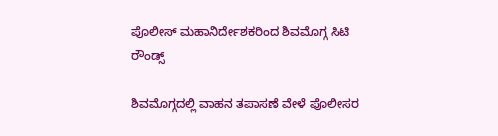ಪೊಲೀಸ್ ಮಹಾನಿರ್ದೇಶಕರಿಂದ ಶಿವಮೊಗ್ಗ ಸಿಟಿ ರೌಂಡ್ಸ್

ಶಿವಮೊಗ್ಗದಲ್ಲಿ ವಾಹನ ತಪಾಸಣೆ ವೇಳೆ ಪೊಲೀಸರ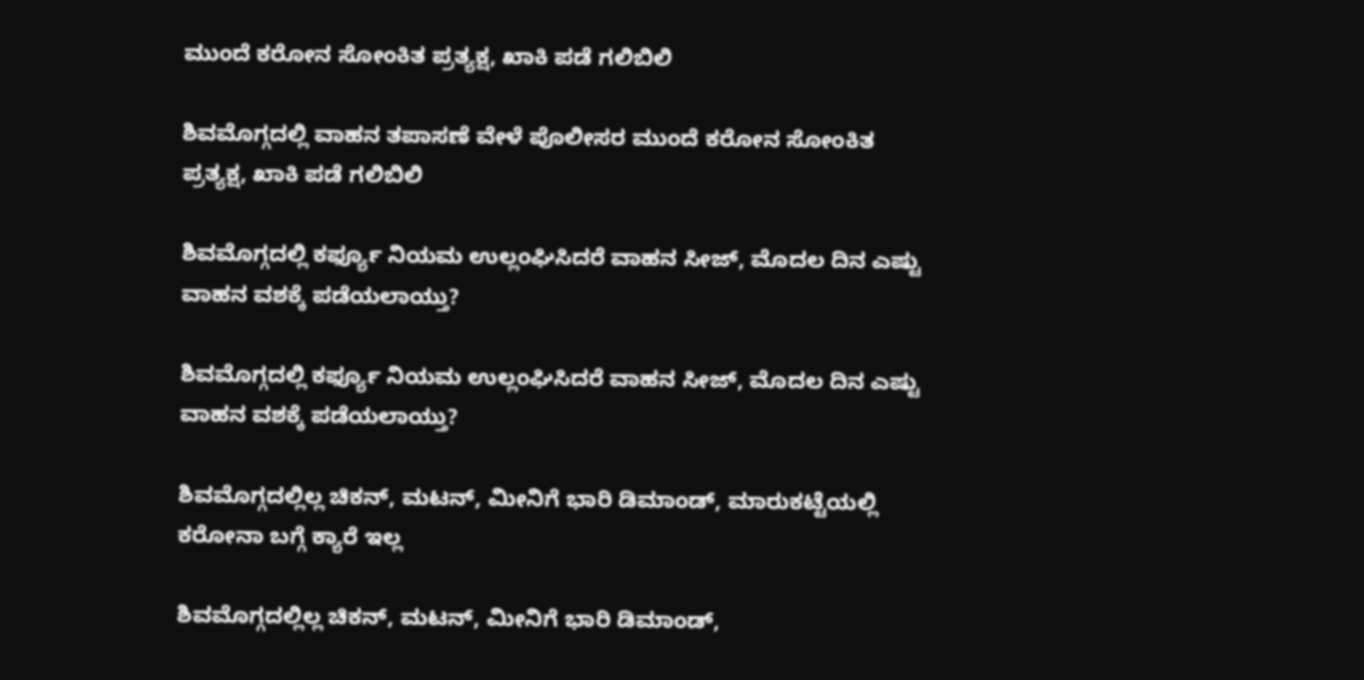ಮುಂದೆ ಕರೋನ ಸೋಂಕಿತ ಪ್ರತ್ಯಕ್ಷ, ಖಾಕಿ ಪಡೆ ಗಲಿಬಿಲಿ

ಶಿವಮೊಗ್ಗದಲ್ಲಿ ವಾಹನ ತಪಾಸಣೆ ವೇಳೆ ಪೊಲೀಸರ ಮುಂದೆ ಕರೋನ ಸೋಂಕಿತ ಪ್ರತ್ಯಕ್ಷ, ಖಾಕಿ ಪಡೆ ಗಲಿಬಿಲಿ

ಶಿವಮೊಗ್ಗದಲ್ಲಿ ಕರ್ಫ್ಯೂ ನಿಯಮ ಉಲ್ಲಂಘಿಸಿದರೆ ವಾಹನ ಸೀಜ್, ಮೊದಲ ದಿನ ಎಷ್ಟು ವಾಹನ ವಶಕ್ಕೆ ಪಡೆಯಲಾಯ್ತು?

ಶಿವಮೊಗ್ಗದಲ್ಲಿ ಕರ್ಫ್ಯೂ ನಿಯಮ ಉಲ್ಲಂಘಿಸಿದರೆ ವಾಹನ ಸೀಜ್, ಮೊದಲ ದಿನ ಎಷ್ಟು ವಾಹನ ವಶಕ್ಕೆ ಪಡೆಯಲಾಯ್ತು?

ಶಿವಮೊಗ್ಗದಲ್ಲಿಲ್ಲ ಚಿಕನ್, ಮಟನ್, ಮೀನಿಗೆ ಭಾರಿ ಡಿಮಾಂಡ್, ಮಾರುಕಟ್ಟೆಯಲ್ಲಿ ಕರೋನಾ ಬಗ್ಗೆ ಕ್ಯಾರೆ ಇಲ್ಲ

ಶಿವಮೊಗ್ಗದಲ್ಲಿಲ್ಲ ಚಿಕನ್, ಮಟನ್, ಮೀನಿಗೆ ಭಾರಿ ಡಿಮಾಂಡ್,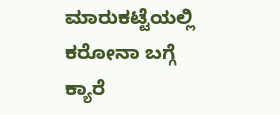ಮಾರುಕಟ್ಟೆಯಲ್ಲಿ ಕರೋನಾ ಬಗ್ಗೆ ಕ್ಯಾರೆ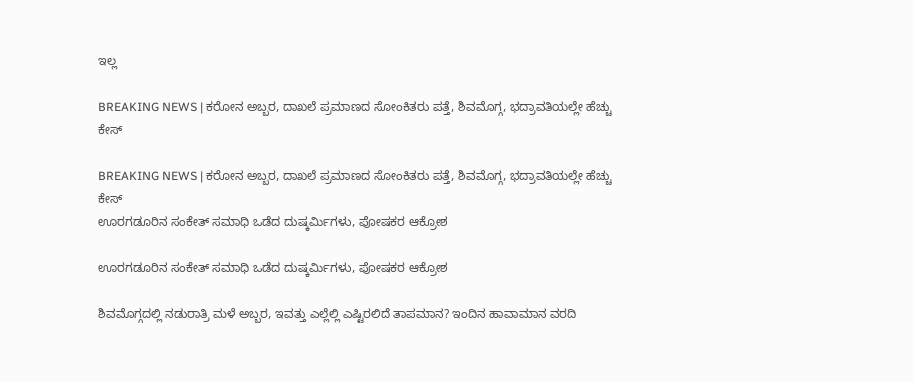ಇಲ್ಲ

BREAKING NEWS | ಕರೋನ ಅಬ್ಬರ, ದಾಖಲೆ ಪ್ರಮಾಣದ ಸೋಂಕಿತರು ಪತ್ತೆ, ಶಿವಮೊಗ್ಗ, ಭದ್ರಾವತಿಯಲ್ಲೇ ಹೆಚ್ಚು ಕೇಸ್

BREAKING NEWS | ಕರೋನ ಅಬ್ಬರ, ದಾಖಲೆ ಪ್ರಮಾಣದ ಸೋಂಕಿತರು ಪತ್ತೆ, ಶಿವಮೊಗ್ಗ, ಭದ್ರಾವತಿಯಲ್ಲೇ ಹೆಚ್ಚು ಕೇಸ್
ಊರಗಡೂರಿನ ಸಂಕೇತ್‌ ಸಮಾಧಿ ಒಡೆದ ದುಷ್ಕರ್ಮಿಗಳು, ಪೋಷಕರ ಆಕ್ರೋಶ

ಊರಗಡೂರಿನ ಸಂಕೇತ್‌ ಸಮಾಧಿ ಒಡೆದ ದುಷ್ಕರ್ಮಿಗಳು, ಪೋಷಕರ ಆಕ್ರೋಶ

ಶಿವಮೊಗ್ಗದಲ್ಲಿ ನಡುರಾತ್ರಿ ಮಳೆ ಅಬ್ಬರ, ಇವತ್ತು ಎಲ್ಲೆಲ್ಲಿ ಎಷ್ಟಿರಲಿದೆ ತಾಪಮಾನ? ಇಂದಿನ ಹಾವಾಮಾನ ವರದಿ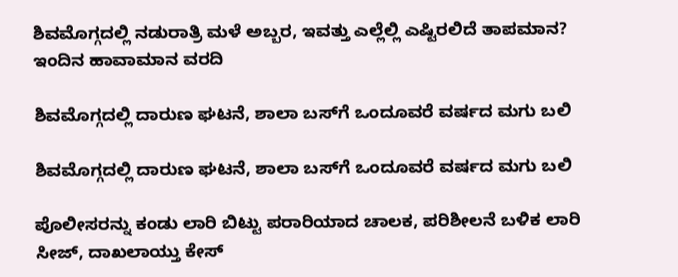ಶಿವಮೊಗ್ಗದಲ್ಲಿ ನಡುರಾತ್ರಿ ಮಳೆ ಅಬ್ಬರ, ಇವತ್ತು ಎಲ್ಲೆಲ್ಲಿ ಎಷ್ಟಿರಲಿದೆ ತಾಪಮಾನ? ಇಂದಿನ ಹಾವಾಮಾನ ವರದಿ

ಶಿವಮೊಗ್ಗದಲ್ಲಿ ದಾರುಣ ಘಟನೆ, ಶಾಲಾ ಬಸ್‌ಗೆ ಒಂದೂವರೆ ವರ್ಷದ ಮಗು ಬಲಿ

ಶಿವಮೊಗ್ಗದಲ್ಲಿ ದಾರುಣ ಘಟನೆ, ಶಾಲಾ ಬಸ್‌ಗೆ ಒಂದೂವರೆ ವರ್ಷದ ಮಗು ಬಲಿ

ಪೊಲೀಸರನ್ನು ಕಂಡು ಲಾರಿ ಬಿಟ್ಟು ಪರಾರಿಯಾದ ಚಾಲಕ, ಪರಿಶೀಲನೆ ಬಳಿಕ ಲಾರಿ ಸೀಜ್‌, ದಾಖಲಾಯ್ತು ಕೇಸ್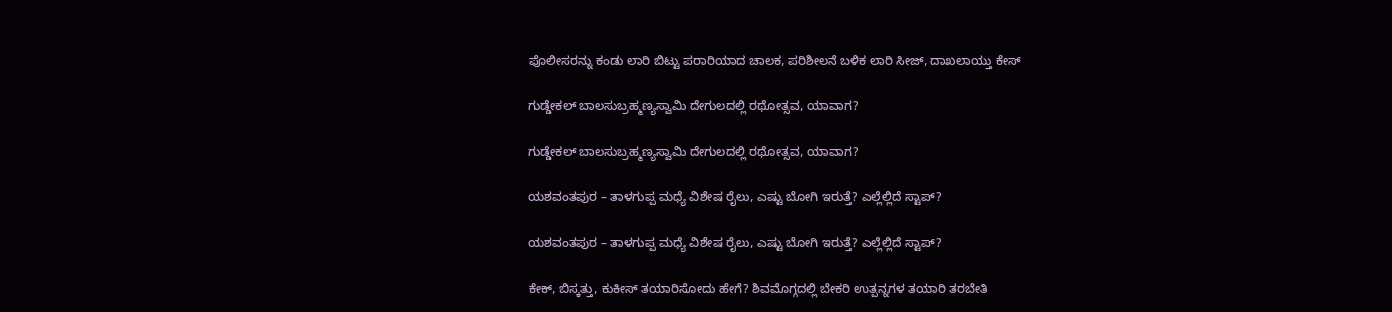ಪೊಲೀಸರನ್ನು ಕಂಡು ಲಾರಿ ಬಿಟ್ಟು ಪರಾರಿಯಾದ ಚಾಲಕ, ಪರಿಶೀಲನೆ ಬಳಿಕ ಲಾರಿ ಸೀಜ್‌, ದಾಖಲಾಯ್ತು ಕೇಸ್

ಗುಡ್ಡೇಕಲ್‌ ಬಾಲಸುಬ್ರಹ್ಮಣ್ಯಸ್ವಾಮಿ ದೇಗುಲದಲ್ಲಿ ರಥೋತ್ಸವ, ಯಾವಾಗ?

ಗುಡ್ಡೇಕಲ್‌ ಬಾಲಸುಬ್ರಹ್ಮಣ್ಯಸ್ವಾಮಿ ದೇಗುಲದಲ್ಲಿ ರಥೋತ್ಸವ, ಯಾವಾಗ?

ಯಶವಂತಪುರ – ತಾಳಗುಪ್ಪ ಮಧ್ಯೆ ವಿಶೇಷ ರೈಲು, ಎಷ್ಟು ಬೋಗಿ ಇರುತ್ತೆ? ಎಲ್ಲೆಲ್ಲಿದೆ ಸ್ಟಾಪ್?

ಯಶವಂತಪುರ – ತಾಳಗುಪ್ಪ ಮಧ್ಯೆ ವಿಶೇಷ ರೈಲು, ಎಷ್ಟು ಬೋಗಿ ಇರುತ್ತೆ? ಎಲ್ಲೆಲ್ಲಿದೆ ಸ್ಟಾಪ್?

ಕೇಕ್‌, ಬಿಸ್ಕತ್ತು, ಕುಕೀಸ್‌ ತಯಾರಿಸೋದು ಹೇಗೆ? ಶಿವಮೊಗ್ಗದಲ್ಲಿ ಬೇಕರಿ ಉತ್ಪನ್ನಗಳ ತಯಾರಿ ತರಬೇತಿ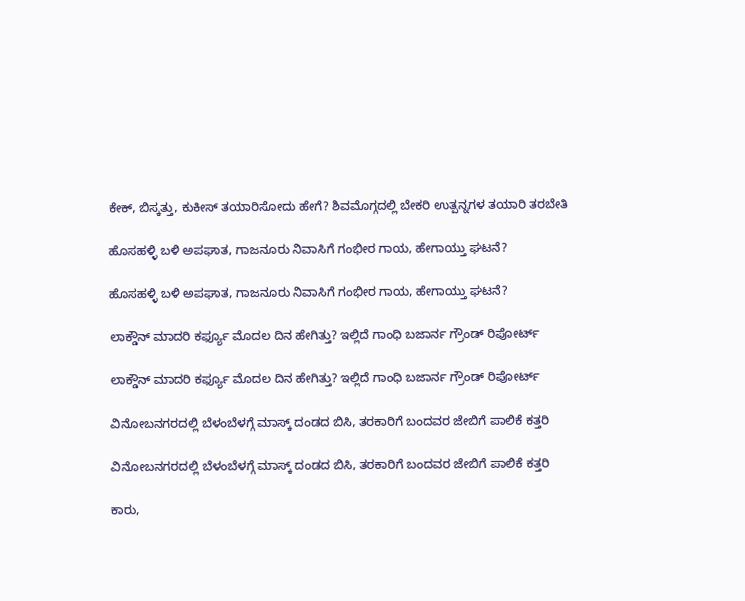ಕೇಕ್‌, ಬಿಸ್ಕತ್ತು, ಕುಕೀಸ್‌ ತಯಾರಿಸೋದು ಹೇಗೆ? ಶಿವಮೊಗ್ಗದಲ್ಲಿ ಬೇಕರಿ ಉತ್ಪನ್ನಗಳ ತಯಾರಿ ತರಬೇತಿ

ಹೊಸಹಳ್ಳಿ ಬಳಿ ಅಪಘಾತ, ಗಾಜನೂರು ನಿವಾಸಿಗೆ ಗಂಭೀರ ಗಾಯ, ಹೇಗಾಯ್ತು ಘಟನೆ?

ಹೊಸಹಳ್ಳಿ ಬಳಿ ಅಪಘಾತ, ಗಾಜನೂರು ನಿವಾಸಿಗೆ ಗಂಭೀರ ಗಾಯ, ಹೇಗಾಯ್ತು ಘಟನೆ?

ಲಾಕ್ಡೌನ್ ಮಾದರಿ ಕರ್ಫ್ಯೂ ಮೊದಲ ದಿನ ಹೇಗಿತ್ತು? ಇಲ್ಲಿದೆ ಗಾಂಧಿ ಬಜಾರ್ನ ಗ್ರೌಂಡ್ ರಿಪೋರ್ಟ್

ಲಾಕ್ಡೌನ್ ಮಾದರಿ ಕರ್ಫ್ಯೂ ಮೊದಲ ದಿನ ಹೇಗಿತ್ತು? ಇಲ್ಲಿದೆ ಗಾಂಧಿ ಬಜಾರ್ನ ಗ್ರೌಂಡ್ ರಿಪೋರ್ಟ್

ವಿನೋಬನಗರದಲ್ಲಿ ಬೆಳಂಬೆಳಗ್ಗೆ ಮಾಸ್ಕ್ ದಂಡದ ಬಿಸಿ, ತರಕಾರಿಗೆ ಬಂದವರ ಜೇಬಿಗೆ ಪಾಲಿಕೆ ಕತ್ತರಿ

ವಿನೋಬನಗರದಲ್ಲಿ ಬೆಳಂಬೆಳಗ್ಗೆ ಮಾಸ್ಕ್ ದಂಡದ ಬಿಸಿ, ತರಕಾರಿಗೆ ಬಂದವರ ಜೇಬಿಗೆ ಪಾಲಿಕೆ ಕತ್ತರಿ

ಕಾರು,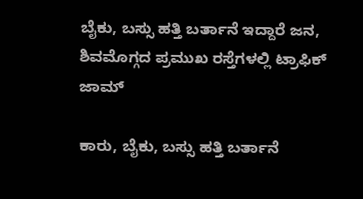ಬೈಕು, ಬಸ್ಸು ಹತ್ತಿ ಬರ್ತಾನೆ ಇದ್ದಾರೆ ಜನ, ಶಿವಮೊಗ್ಗದ ಪ್ರಮುಖ ರಸ್ತೆಗಳಲ್ಲಿ ಟ್ರಾಫಿಕ್ ಜಾಮ್

ಕಾರು, ಬೈಕು, ಬಸ್ಸು ಹತ್ತಿ ಬರ್ತಾನೆ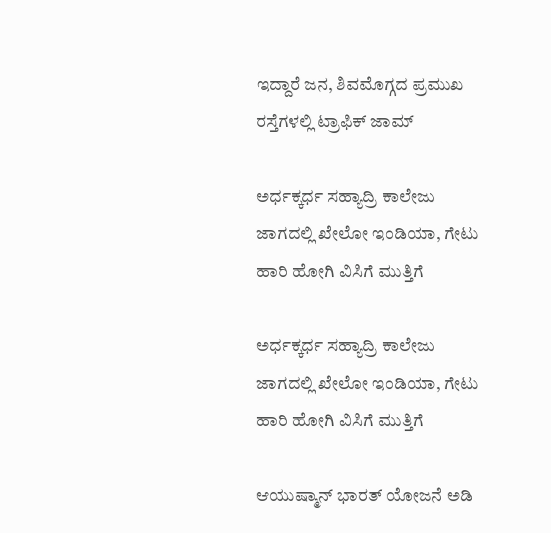ಇದ್ದಾರೆ ಜನ, ಶಿವಮೊಗ್ಗದ ಪ್ರಮುಖ ರಸ್ತೆಗಳಲ್ಲಿ ಟ್ರಾಫಿಕ್ ಜಾಮ್

ಅರ್ಧಕ್ಕರ್ಧ ಸಹ್ಯಾದ್ರಿ ಕಾಲೇಜು ಜಾಗದಲ್ಲಿ ಖೇಲೋ ಇಂಡಿಯಾ, ಗೇಟು ಹಾರಿ ಹೋಗಿ ವಿಸಿಗೆ ಮುತ್ತಿಗೆ

ಅರ್ಧಕ್ಕರ್ಧ ಸಹ್ಯಾದ್ರಿ ಕಾಲೇಜು ಜಾಗದಲ್ಲಿ ಖೇಲೋ ಇಂಡಿಯಾ, ಗೇಟು ಹಾರಿ ಹೋಗಿ ವಿಸಿಗೆ ಮುತ್ತಿಗೆ

ಆಯುಷ್ಮಾನ್ ಭಾರತ್ ಯೋಜನೆ ಅಡಿ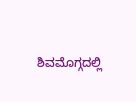ಶಿವಮೊಗ್ಗದಲ್ಲಿ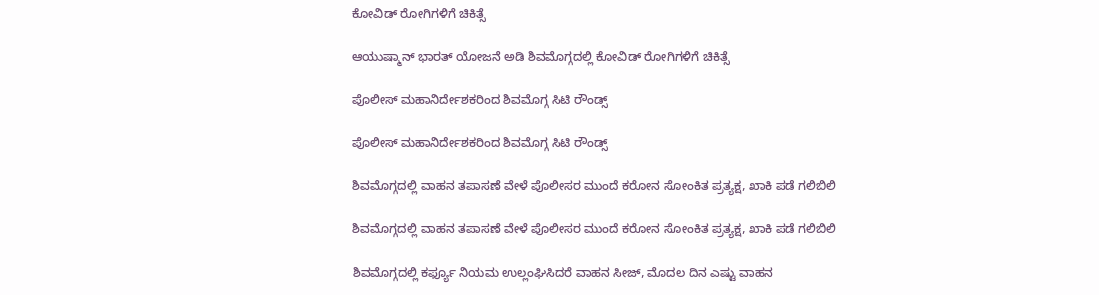ಕೋವಿಡ್ ರೋಗಿಗಳಿಗೆ ಚಿಕಿತ್ಸೆ

ಆಯುಷ್ಮಾನ್ ಭಾರತ್ ಯೋಜನೆ ಅಡಿ ಶಿವಮೊಗ್ಗದಲ್ಲಿ ಕೋವಿಡ್ ರೋಗಿಗಳಿಗೆ ಚಿಕಿತ್ಸೆ

ಪೊಲೀಸ್ ಮಹಾನಿರ್ದೇಶಕರಿಂದ ಶಿವಮೊಗ್ಗ ಸಿಟಿ ರೌಂಡ್ಸ್

ಪೊಲೀಸ್ ಮಹಾನಿರ್ದೇಶಕರಿಂದ ಶಿವಮೊಗ್ಗ ಸಿಟಿ ರೌಂಡ್ಸ್

ಶಿವಮೊಗ್ಗದಲ್ಲಿ ವಾಹನ ತಪಾಸಣೆ ವೇಳೆ ಪೊಲೀಸರ ಮುಂದೆ ಕರೋನ ಸೋಂಕಿತ ಪ್ರತ್ಯಕ್ಷ, ಖಾಕಿ ಪಡೆ ಗಲಿಬಿಲಿ

ಶಿವಮೊಗ್ಗದಲ್ಲಿ ವಾಹನ ತಪಾಸಣೆ ವೇಳೆ ಪೊಲೀಸರ ಮುಂದೆ ಕರೋನ ಸೋಂಕಿತ ಪ್ರತ್ಯಕ್ಷ, ಖಾಕಿ ಪಡೆ ಗಲಿಬಿಲಿ

ಶಿವಮೊಗ್ಗದಲ್ಲಿ ಕರ್ಫ್ಯೂ ನಿಯಮ ಉಲ್ಲಂಘಿಸಿದರೆ ವಾಹನ ಸೀಜ್, ಮೊದಲ ದಿನ ಎಷ್ಟು ವಾಹನ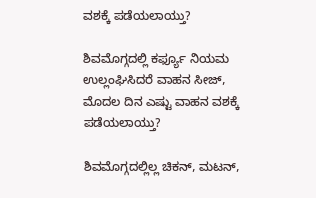ವಶಕ್ಕೆ ಪಡೆಯಲಾಯ್ತು?

ಶಿವಮೊಗ್ಗದಲ್ಲಿ ಕರ್ಫ್ಯೂ ನಿಯಮ ಉಲ್ಲಂಘಿಸಿದರೆ ವಾಹನ ಸೀಜ್, ಮೊದಲ ದಿನ ಎಷ್ಟು ವಾಹನ ವಶಕ್ಕೆ ಪಡೆಯಲಾಯ್ತು?

ಶಿವಮೊಗ್ಗದಲ್ಲಿಲ್ಲ ಚಿಕನ್, ಮಟನ್,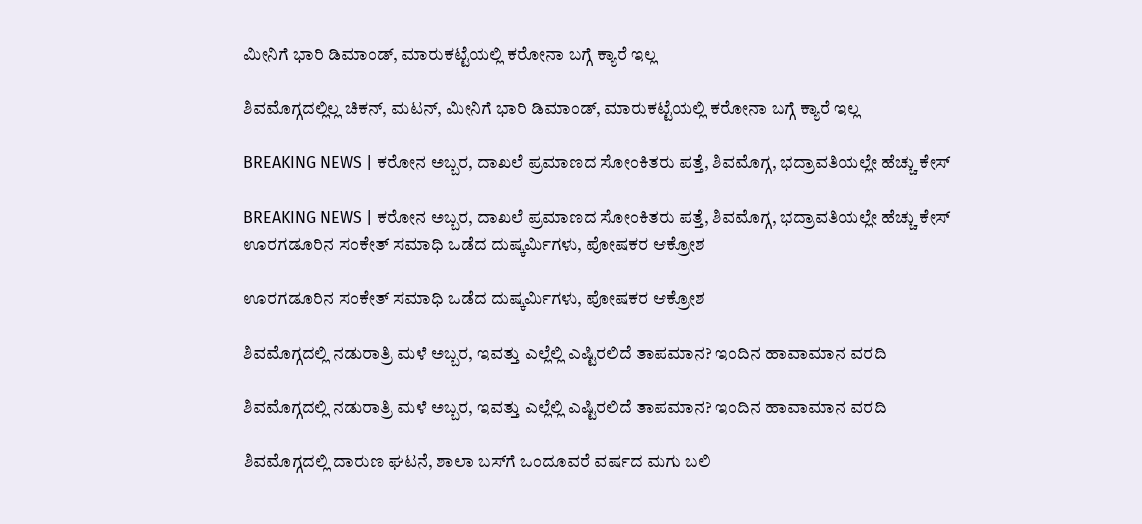ಮೀನಿಗೆ ಭಾರಿ ಡಿಮಾಂಡ್, ಮಾರುಕಟ್ಟೆಯಲ್ಲಿ ಕರೋನಾ ಬಗ್ಗೆ ಕ್ಯಾರೆ ಇಲ್ಲ

ಶಿವಮೊಗ್ಗದಲ್ಲಿಲ್ಲ ಚಿಕನ್, ಮಟನ್, ಮೀನಿಗೆ ಭಾರಿ ಡಿಮಾಂಡ್, ಮಾರುಕಟ್ಟೆಯಲ್ಲಿ ಕರೋನಾ ಬಗ್ಗೆ ಕ್ಯಾರೆ ಇಲ್ಲ

BREAKING NEWS | ಕರೋನ ಅಬ್ಬರ, ದಾಖಲೆ ಪ್ರಮಾಣದ ಸೋಂಕಿತರು ಪತ್ತೆ, ಶಿವಮೊಗ್ಗ, ಭದ್ರಾವತಿಯಲ್ಲೇ ಹೆಚ್ಚು ಕೇಸ್

BREAKING NEWS | ಕರೋನ ಅಬ್ಬರ, ದಾಖಲೆ ಪ್ರಮಾಣದ ಸೋಂಕಿತರು ಪತ್ತೆ, ಶಿವಮೊಗ್ಗ, ಭದ್ರಾವತಿಯಲ್ಲೇ ಹೆಚ್ಚು ಕೇಸ್
ಊರಗಡೂರಿನ ಸಂಕೇತ್‌ ಸಮಾಧಿ ಒಡೆದ ದುಷ್ಕರ್ಮಿಗಳು, ಪೋಷಕರ ಆಕ್ರೋಶ

ಊರಗಡೂರಿನ ಸಂಕೇತ್‌ ಸಮಾಧಿ ಒಡೆದ ದುಷ್ಕರ್ಮಿಗಳು, ಪೋಷಕರ ಆಕ್ರೋಶ

ಶಿವಮೊಗ್ಗದಲ್ಲಿ ನಡುರಾತ್ರಿ ಮಳೆ ಅಬ್ಬರ, ಇವತ್ತು ಎಲ್ಲೆಲ್ಲಿ ಎಷ್ಟಿರಲಿದೆ ತಾಪಮಾನ? ಇಂದಿನ ಹಾವಾಮಾನ ವರದಿ

ಶಿವಮೊಗ್ಗದಲ್ಲಿ ನಡುರಾತ್ರಿ ಮಳೆ ಅಬ್ಬರ, ಇವತ್ತು ಎಲ್ಲೆಲ್ಲಿ ಎಷ್ಟಿರಲಿದೆ ತಾಪಮಾನ? ಇಂದಿನ ಹಾವಾಮಾನ ವರದಿ

ಶಿವಮೊಗ್ಗದಲ್ಲಿ ದಾರುಣ ಘಟನೆ, ಶಾಲಾ ಬಸ್‌ಗೆ ಒಂದೂವರೆ ವರ್ಷದ ಮಗು ಬಲಿ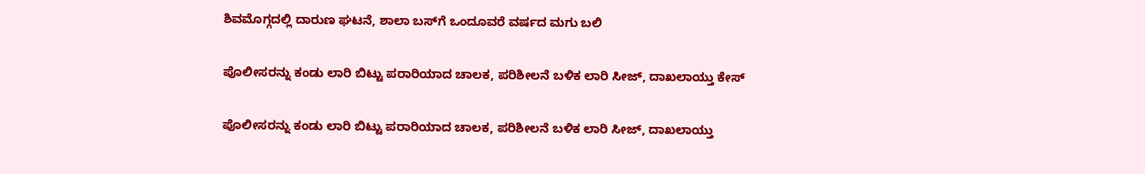ಶಿವಮೊಗ್ಗದಲ್ಲಿ ದಾರುಣ ಘಟನೆ, ಶಾಲಾ ಬಸ್‌ಗೆ ಒಂದೂವರೆ ವರ್ಷದ ಮಗು ಬಲಿ

ಪೊಲೀಸರನ್ನು ಕಂಡು ಲಾರಿ ಬಿಟ್ಟು ಪರಾರಿಯಾದ ಚಾಲಕ, ಪರಿಶೀಲನೆ ಬಳಿಕ ಲಾರಿ ಸೀಜ್‌, ದಾಖಲಾಯ್ತು ಕೇಸ್

ಪೊಲೀಸರನ್ನು ಕಂಡು ಲಾರಿ ಬಿಟ್ಟು ಪರಾರಿಯಾದ ಚಾಲಕ, ಪರಿಶೀಲನೆ ಬಳಿಕ ಲಾರಿ ಸೀಜ್‌, ದಾಖಲಾಯ್ತು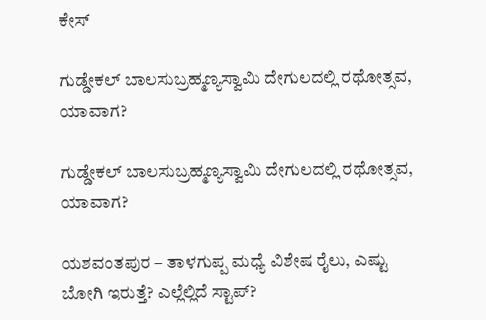ಕೇಸ್

ಗುಡ್ಡೇಕಲ್‌ ಬಾಲಸುಬ್ರಹ್ಮಣ್ಯಸ್ವಾಮಿ ದೇಗುಲದಲ್ಲಿ ರಥೋತ್ಸವ, ಯಾವಾಗ?

ಗುಡ್ಡೇಕಲ್‌ ಬಾಲಸುಬ್ರಹ್ಮಣ್ಯಸ್ವಾಮಿ ದೇಗುಲದಲ್ಲಿ ರಥೋತ್ಸವ, ಯಾವಾಗ?

ಯಶವಂತಪುರ – ತಾಳಗುಪ್ಪ ಮಧ್ಯೆ ವಿಶೇಷ ರೈಲು, ಎಷ್ಟು ಬೋಗಿ ಇರುತ್ತೆ? ಎಲ್ಲೆಲ್ಲಿದೆ ಸ್ಟಾಪ್?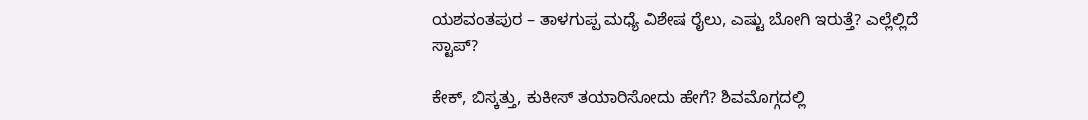ಯಶವಂತಪುರ – ತಾಳಗುಪ್ಪ ಮಧ್ಯೆ ವಿಶೇಷ ರೈಲು, ಎಷ್ಟು ಬೋಗಿ ಇರುತ್ತೆ? ಎಲ್ಲೆಲ್ಲಿದೆ ಸ್ಟಾಪ್?

ಕೇಕ್‌, ಬಿಸ್ಕತ್ತು, ಕುಕೀಸ್‌ ತಯಾರಿಸೋದು ಹೇಗೆ? ಶಿವಮೊಗ್ಗದಲ್ಲಿ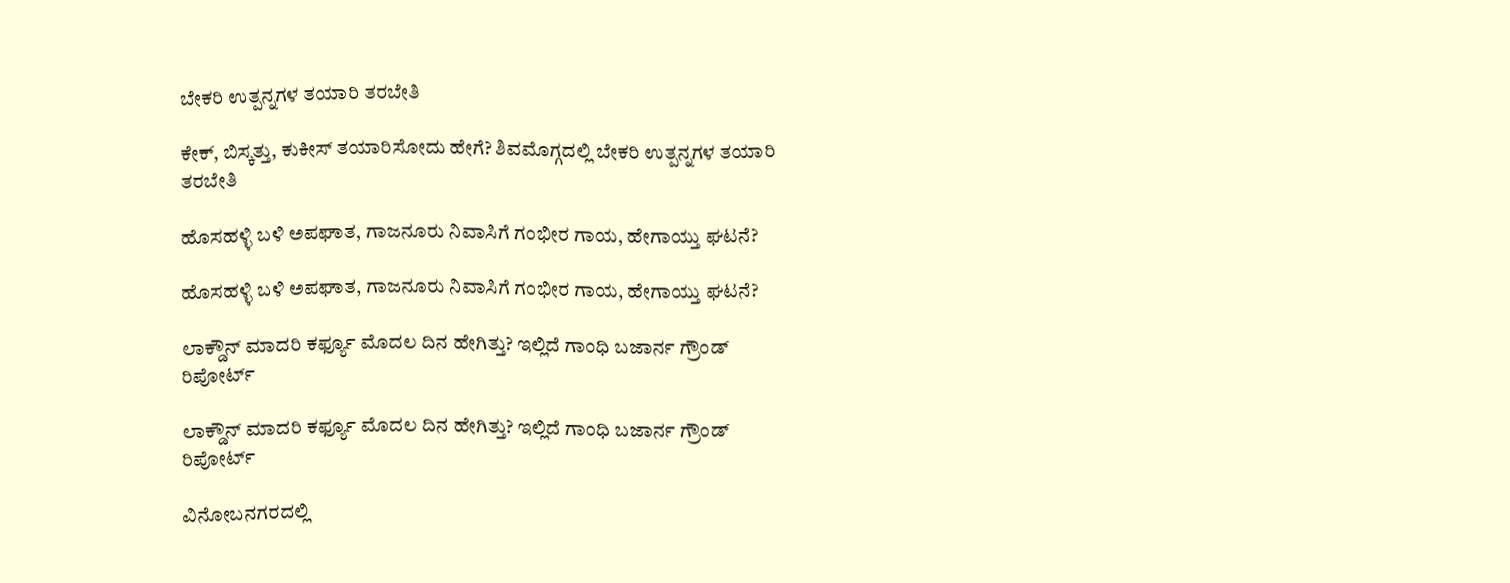ಬೇಕರಿ ಉತ್ಪನ್ನಗಳ ತಯಾರಿ ತರಬೇತಿ

ಕೇಕ್‌, ಬಿಸ್ಕತ್ತು, ಕುಕೀಸ್‌ ತಯಾರಿಸೋದು ಹೇಗೆ? ಶಿವಮೊಗ್ಗದಲ್ಲಿ ಬೇಕರಿ ಉತ್ಪನ್ನಗಳ ತಯಾರಿ ತರಬೇತಿ

ಹೊಸಹಳ್ಳಿ ಬಳಿ ಅಪಘಾತ, ಗಾಜನೂರು ನಿವಾಸಿಗೆ ಗಂಭೀರ ಗಾಯ, ಹೇಗಾಯ್ತು ಘಟನೆ?

ಹೊಸಹಳ್ಳಿ ಬಳಿ ಅಪಘಾತ, ಗಾಜನೂರು ನಿವಾಸಿಗೆ ಗಂಭೀರ ಗಾಯ, ಹೇಗಾಯ್ತು ಘಟನೆ?

ಲಾಕ್ಡೌನ್ ಮಾದರಿ ಕರ್ಫ್ಯೂ ಮೊದಲ ದಿನ ಹೇಗಿತ್ತು? ಇಲ್ಲಿದೆ ಗಾಂಧಿ ಬಜಾರ್ನ ಗ್ರೌಂಡ್ ರಿಪೋರ್ಟ್

ಲಾಕ್ಡೌನ್ ಮಾದರಿ ಕರ್ಫ್ಯೂ ಮೊದಲ ದಿನ ಹೇಗಿತ್ತು? ಇಲ್ಲಿದೆ ಗಾಂಧಿ ಬಜಾರ್ನ ಗ್ರೌಂಡ್ ರಿಪೋರ್ಟ್

ವಿನೋಬನಗರದಲ್ಲಿ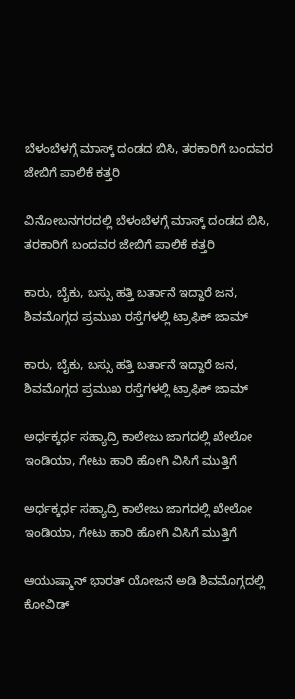ಬೆಳಂಬೆಳಗ್ಗೆ ಮಾಸ್ಕ್ ದಂಡದ ಬಿಸಿ, ತರಕಾರಿಗೆ ಬಂದವರ ಜೇಬಿಗೆ ಪಾಲಿಕೆ ಕತ್ತರಿ

ವಿನೋಬನಗರದಲ್ಲಿ ಬೆಳಂಬೆಳಗ್ಗೆ ಮಾಸ್ಕ್ ದಂಡದ ಬಿಸಿ, ತರಕಾರಿಗೆ ಬಂದವರ ಜೇಬಿಗೆ ಪಾಲಿಕೆ ಕತ್ತರಿ

ಕಾರು, ಬೈಕು, ಬಸ್ಸು ಹತ್ತಿ ಬರ್ತಾನೆ ಇದ್ದಾರೆ ಜನ, ಶಿವಮೊಗ್ಗದ ಪ್ರಮುಖ ರಸ್ತೆಗಳಲ್ಲಿ ಟ್ರಾಫಿಕ್ ಜಾಮ್

ಕಾರು, ಬೈಕು, ಬಸ್ಸು ಹತ್ತಿ ಬರ್ತಾನೆ ಇದ್ದಾರೆ ಜನ, ಶಿವಮೊಗ್ಗದ ಪ್ರಮುಖ ರಸ್ತೆಗಳಲ್ಲಿ ಟ್ರಾಫಿಕ್ ಜಾಮ್

ಅರ್ಧಕ್ಕರ್ಧ ಸಹ್ಯಾದ್ರಿ ಕಾಲೇಜು ಜಾಗದಲ್ಲಿ ಖೇಲೋ ಇಂಡಿಯಾ, ಗೇಟು ಹಾರಿ ಹೋಗಿ ವಿಸಿಗೆ ಮುತ್ತಿಗೆ

ಅರ್ಧಕ್ಕರ್ಧ ಸಹ್ಯಾದ್ರಿ ಕಾಲೇಜು ಜಾಗದಲ್ಲಿ ಖೇಲೋ ಇಂಡಿಯಾ, ಗೇಟು ಹಾರಿ ಹೋಗಿ ವಿಸಿಗೆ ಮುತ್ತಿಗೆ

ಆಯುಷ್ಮಾನ್ ಭಾರತ್ ಯೋಜನೆ ಅಡಿ ಶಿವಮೊಗ್ಗದಲ್ಲಿ ಕೋವಿಡ್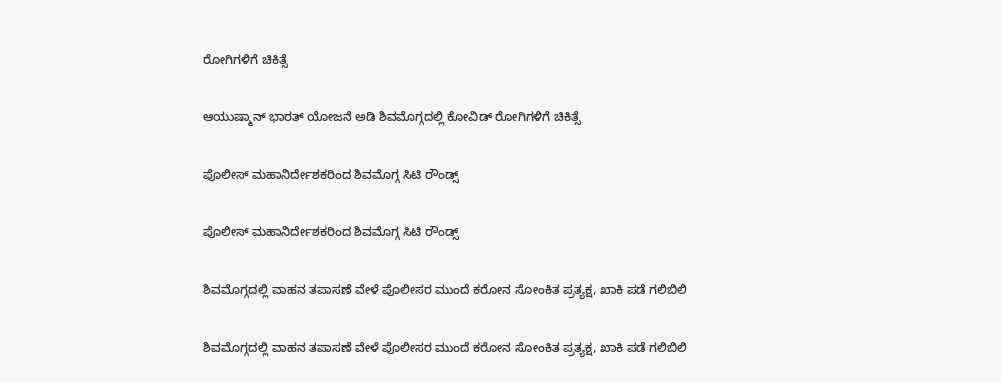ರೋಗಿಗಳಿಗೆ ಚಿಕಿತ್ಸೆ

ಆಯುಷ್ಮಾನ್ ಭಾರತ್ ಯೋಜನೆ ಅಡಿ ಶಿವಮೊಗ್ಗದಲ್ಲಿ ಕೋವಿಡ್ ರೋಗಿಗಳಿಗೆ ಚಿಕಿತ್ಸೆ

ಪೊಲೀಸ್ ಮಹಾನಿರ್ದೇಶಕರಿಂದ ಶಿವಮೊಗ್ಗ ಸಿಟಿ ರೌಂಡ್ಸ್

ಪೊಲೀಸ್ ಮಹಾನಿರ್ದೇಶಕರಿಂದ ಶಿವಮೊಗ್ಗ ಸಿಟಿ ರೌಂಡ್ಸ್

ಶಿವಮೊಗ್ಗದಲ್ಲಿ ವಾಹನ ತಪಾಸಣೆ ವೇಳೆ ಪೊಲೀಸರ ಮುಂದೆ ಕರೋನ ಸೋಂಕಿತ ಪ್ರತ್ಯಕ್ಷ, ಖಾಕಿ ಪಡೆ ಗಲಿಬಿಲಿ

ಶಿವಮೊಗ್ಗದಲ್ಲಿ ವಾಹನ ತಪಾಸಣೆ ವೇಳೆ ಪೊಲೀಸರ ಮುಂದೆ ಕರೋನ ಸೋಂಕಿತ ಪ್ರತ್ಯಕ್ಷ, ಖಾಕಿ ಪಡೆ ಗಲಿಬಿಲಿ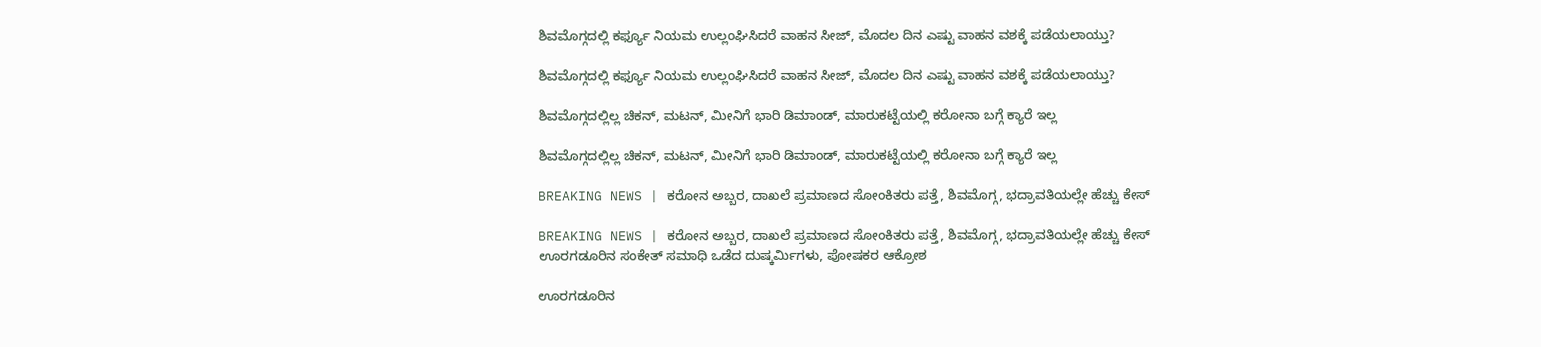ಶಿವಮೊಗ್ಗದಲ್ಲಿ ಕರ್ಫ್ಯೂ ನಿಯಮ ಉಲ್ಲಂಘಿಸಿದರೆ ವಾಹನ ಸೀಜ್, ಮೊದಲ ದಿನ ಎಷ್ಟು ವಾಹನ ವಶಕ್ಕೆ ಪಡೆಯಲಾಯ್ತು?

ಶಿವಮೊಗ್ಗದಲ್ಲಿ ಕರ್ಫ್ಯೂ ನಿಯಮ ಉಲ್ಲಂಘಿಸಿದರೆ ವಾಹನ ಸೀಜ್, ಮೊದಲ ದಿನ ಎಷ್ಟು ವಾಹನ ವಶಕ್ಕೆ ಪಡೆಯಲಾಯ್ತು?

ಶಿವಮೊಗ್ಗದಲ್ಲಿಲ್ಲ ಚಿಕನ್, ಮಟನ್, ಮೀನಿಗೆ ಭಾರಿ ಡಿಮಾಂಡ್, ಮಾರುಕಟ್ಟೆಯಲ್ಲಿ ಕರೋನಾ ಬಗ್ಗೆ ಕ್ಯಾರೆ ಇಲ್ಲ

ಶಿವಮೊಗ್ಗದಲ್ಲಿಲ್ಲ ಚಿಕನ್, ಮಟನ್, ಮೀನಿಗೆ ಭಾರಿ ಡಿಮಾಂಡ್, ಮಾರುಕಟ್ಟೆಯಲ್ಲಿ ಕರೋನಾ ಬಗ್ಗೆ ಕ್ಯಾರೆ ಇಲ್ಲ

BREAKING NEWS | ಕರೋನ ಅಬ್ಬರ, ದಾಖಲೆ ಪ್ರಮಾಣದ ಸೋಂಕಿತರು ಪತ್ತೆ, ಶಿವಮೊಗ್ಗ, ಭದ್ರಾವತಿಯಲ್ಲೇ ಹೆಚ್ಚು ಕೇಸ್

BREAKING NEWS | ಕರೋನ ಅಬ್ಬರ, ದಾಖಲೆ ಪ್ರಮಾಣದ ಸೋಂಕಿತರು ಪತ್ತೆ, ಶಿವಮೊಗ್ಗ, ಭದ್ರಾವತಿಯಲ್ಲೇ ಹೆಚ್ಚು ಕೇಸ್
ಊರಗಡೂರಿನ ಸಂಕೇತ್‌ ಸಮಾಧಿ ಒಡೆದ ದುಷ್ಕರ್ಮಿಗಳು, ಪೋಷಕರ ಆಕ್ರೋಶ

ಊರಗಡೂರಿನ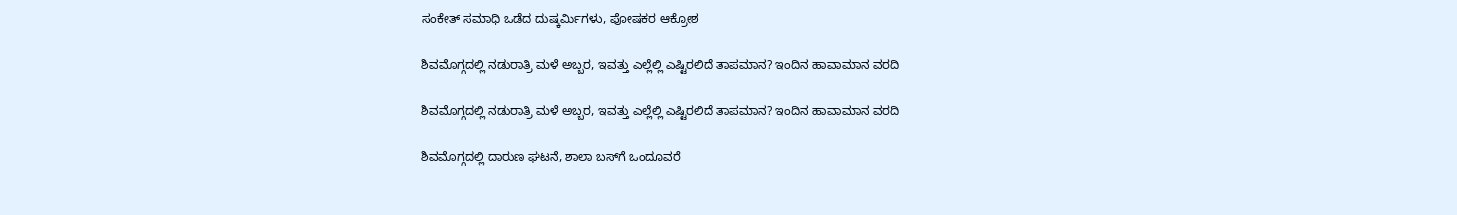ಸಂಕೇತ್‌ ಸಮಾಧಿ ಒಡೆದ ದುಷ್ಕರ್ಮಿಗಳು, ಪೋಷಕರ ಆಕ್ರೋಶ

ಶಿವಮೊಗ್ಗದಲ್ಲಿ ನಡುರಾತ್ರಿ ಮಳೆ ಅಬ್ಬರ, ಇವತ್ತು ಎಲ್ಲೆಲ್ಲಿ ಎಷ್ಟಿರಲಿದೆ ತಾಪಮಾನ? ಇಂದಿನ ಹಾವಾಮಾನ ವರದಿ

ಶಿವಮೊಗ್ಗದಲ್ಲಿ ನಡುರಾತ್ರಿ ಮಳೆ ಅಬ್ಬರ, ಇವತ್ತು ಎಲ್ಲೆಲ್ಲಿ ಎಷ್ಟಿರಲಿದೆ ತಾಪಮಾನ? ಇಂದಿನ ಹಾವಾಮಾನ ವರದಿ

ಶಿವಮೊಗ್ಗದಲ್ಲಿ ದಾರುಣ ಘಟನೆ, ಶಾಲಾ ಬಸ್‌ಗೆ ಒಂದೂವರೆ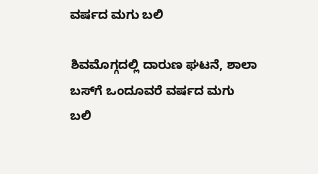ವರ್ಷದ ಮಗು ಬಲಿ

ಶಿವಮೊಗ್ಗದಲ್ಲಿ ದಾರುಣ ಘಟನೆ, ಶಾಲಾ ಬಸ್‌ಗೆ ಒಂದೂವರೆ ವರ್ಷದ ಮಗು ಬಲಿ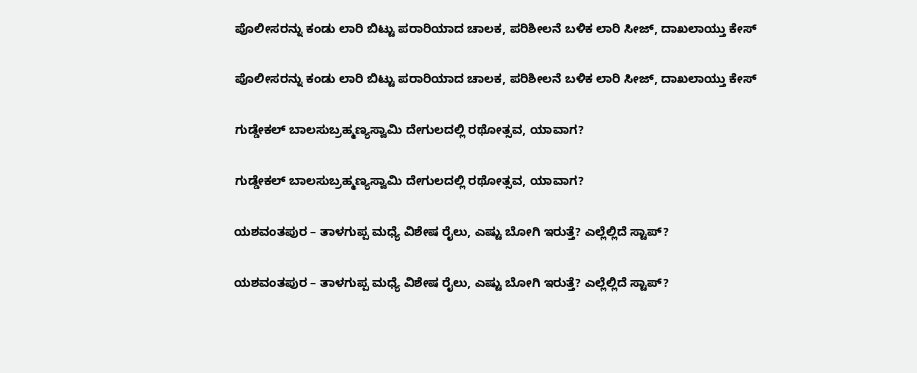ಪೊಲೀಸರನ್ನು ಕಂಡು ಲಾರಿ ಬಿಟ್ಟು ಪರಾರಿಯಾದ ಚಾಲಕ, ಪರಿಶೀಲನೆ ಬಳಿಕ ಲಾರಿ ಸೀಜ್‌, ದಾಖಲಾಯ್ತು ಕೇಸ್

ಪೊಲೀಸರನ್ನು ಕಂಡು ಲಾರಿ ಬಿಟ್ಟು ಪರಾರಿಯಾದ ಚಾಲಕ, ಪರಿಶೀಲನೆ ಬಳಿಕ ಲಾರಿ ಸೀಜ್‌, ದಾಖಲಾಯ್ತು ಕೇಸ್

ಗುಡ್ಡೇಕಲ್‌ ಬಾಲಸುಬ್ರಹ್ಮಣ್ಯಸ್ವಾಮಿ ದೇಗುಲದಲ್ಲಿ ರಥೋತ್ಸವ, ಯಾವಾಗ?

ಗುಡ್ಡೇಕಲ್‌ ಬಾಲಸುಬ್ರಹ್ಮಣ್ಯಸ್ವಾಮಿ ದೇಗುಲದಲ್ಲಿ ರಥೋತ್ಸವ, ಯಾವಾಗ?

ಯಶವಂತಪುರ – ತಾಳಗುಪ್ಪ ಮಧ್ಯೆ ವಿಶೇಷ ರೈಲು, ಎಷ್ಟು ಬೋಗಿ ಇರುತ್ತೆ? ಎಲ್ಲೆಲ್ಲಿದೆ ಸ್ಟಾಪ್?

ಯಶವಂತಪುರ – ತಾಳಗುಪ್ಪ ಮಧ್ಯೆ ವಿಶೇಷ ರೈಲು, ಎಷ್ಟು ಬೋಗಿ ಇರುತ್ತೆ? ಎಲ್ಲೆಲ್ಲಿದೆ ಸ್ಟಾಪ್?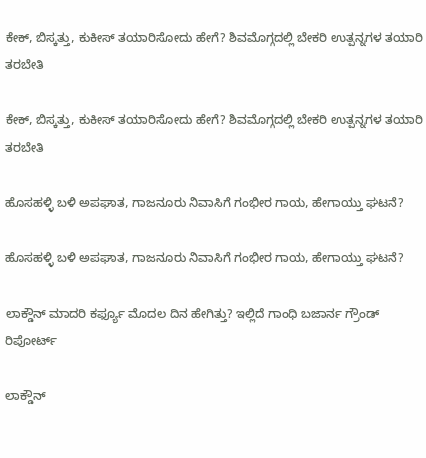ಕೇಕ್‌, ಬಿಸ್ಕತ್ತು, ಕುಕೀಸ್‌ ತಯಾರಿಸೋದು ಹೇಗೆ? ಶಿವಮೊಗ್ಗದಲ್ಲಿ ಬೇಕರಿ ಉತ್ಪನ್ನಗಳ ತಯಾರಿ ತರಬೇತಿ

ಕೇಕ್‌, ಬಿಸ್ಕತ್ತು, ಕುಕೀಸ್‌ ತಯಾರಿಸೋದು ಹೇಗೆ? ಶಿವಮೊಗ್ಗದಲ್ಲಿ ಬೇಕರಿ ಉತ್ಪನ್ನಗಳ ತಯಾರಿ ತರಬೇತಿ

ಹೊಸಹಳ್ಳಿ ಬಳಿ ಅಪಘಾತ, ಗಾಜನೂರು ನಿವಾಸಿಗೆ ಗಂಭೀರ ಗಾಯ, ಹೇಗಾಯ್ತು ಘಟನೆ?

ಹೊಸಹಳ್ಳಿ ಬಳಿ ಅಪಘಾತ, ಗಾಜನೂರು ನಿವಾಸಿಗೆ ಗಂಭೀರ ಗಾಯ, ಹೇಗಾಯ್ತು ಘಟನೆ?

ಲಾಕ್ಡೌನ್ ಮಾದರಿ ಕರ್ಫ್ಯೂ ಮೊದಲ ದಿನ ಹೇಗಿತ್ತು? ಇಲ್ಲಿದೆ ಗಾಂಧಿ ಬಜಾರ್ನ ಗ್ರೌಂಡ್ ರಿಪೋರ್ಟ್

ಲಾಕ್ಡೌನ್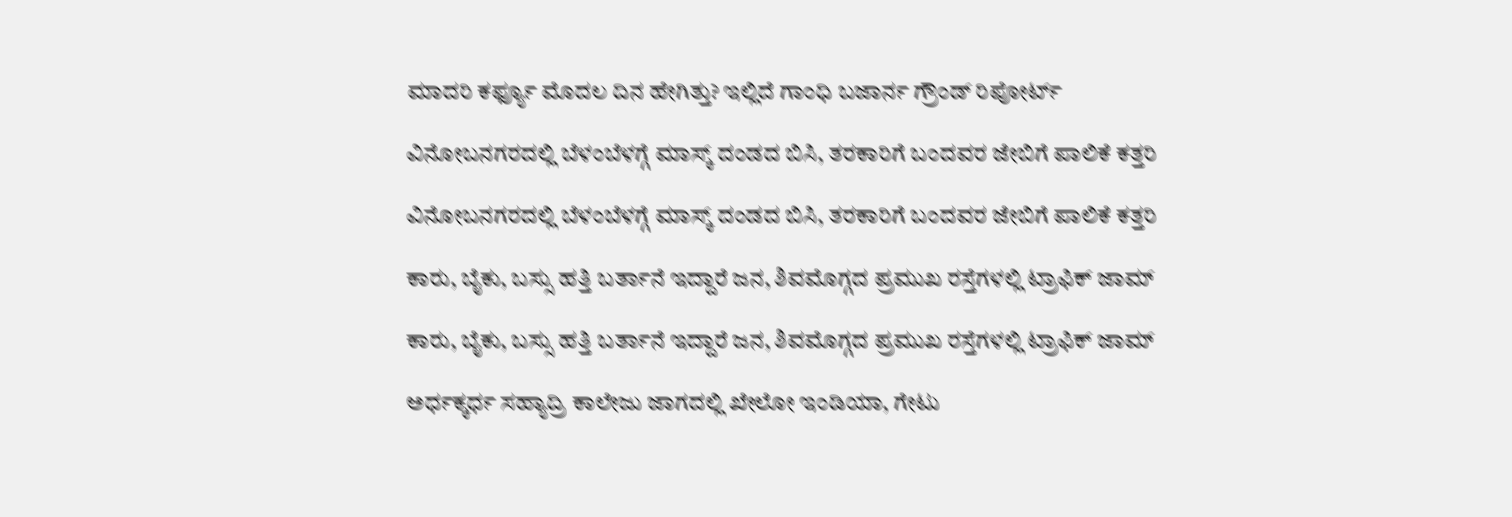ಮಾದರಿ ಕರ್ಫ್ಯೂ ಮೊದಲ ದಿನ ಹೇಗಿತ್ತು? ಇಲ್ಲಿದೆ ಗಾಂಧಿ ಬಜಾರ್ನ ಗ್ರೌಂಡ್ ರಿಪೋರ್ಟ್

ವಿನೋಬನಗರದಲ್ಲಿ ಬೆಳಂಬೆಳಗ್ಗೆ ಮಾಸ್ಕ್ ದಂಡದ ಬಿಸಿ, ತರಕಾರಿಗೆ ಬಂದವರ ಜೇಬಿಗೆ ಪಾಲಿಕೆ ಕತ್ತರಿ

ವಿನೋಬನಗರದಲ್ಲಿ ಬೆಳಂಬೆಳಗ್ಗೆ ಮಾಸ್ಕ್ ದಂಡದ ಬಿಸಿ, ತರಕಾರಿಗೆ ಬಂದವರ ಜೇಬಿಗೆ ಪಾಲಿಕೆ ಕತ್ತರಿ

ಕಾರು, ಬೈಕು, ಬಸ್ಸು ಹತ್ತಿ ಬರ್ತಾನೆ ಇದ್ದಾರೆ ಜನ, ಶಿವಮೊಗ್ಗದ ಪ್ರಮುಖ ರಸ್ತೆಗಳಲ್ಲಿ ಟ್ರಾಫಿಕ್ ಜಾಮ್

ಕಾರು, ಬೈಕು, ಬಸ್ಸು ಹತ್ತಿ ಬರ್ತಾನೆ ಇದ್ದಾರೆ ಜನ, ಶಿವಮೊಗ್ಗದ ಪ್ರಮುಖ ರಸ್ತೆಗಳಲ್ಲಿ ಟ್ರಾಫಿಕ್ ಜಾಮ್

ಅರ್ಧಕ್ಕರ್ಧ ಸಹ್ಯಾದ್ರಿ ಕಾಲೇಜು ಜಾಗದಲ್ಲಿ ಖೇಲೋ ಇಂಡಿಯಾ, ಗೇಟು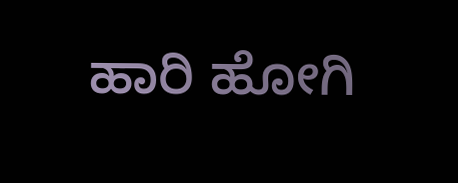ಹಾರಿ ಹೋಗಿ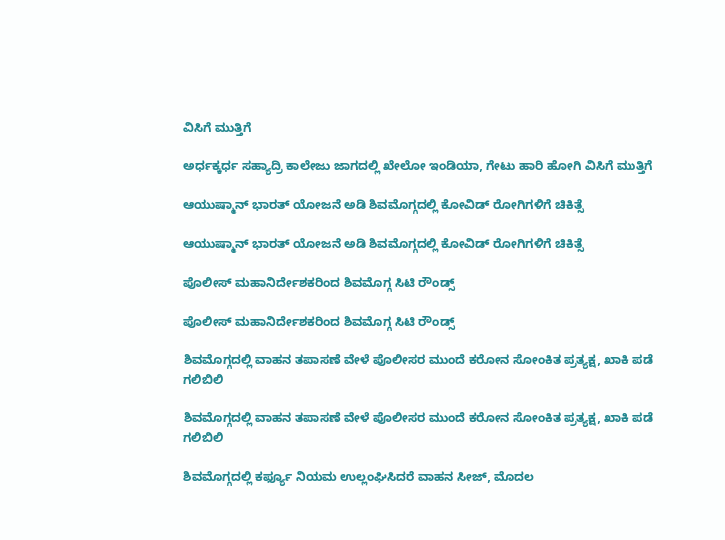ವಿಸಿಗೆ ಮುತ್ತಿಗೆ

ಅರ್ಧಕ್ಕರ್ಧ ಸಹ್ಯಾದ್ರಿ ಕಾಲೇಜು ಜಾಗದಲ್ಲಿ ಖೇಲೋ ಇಂಡಿಯಾ, ಗೇಟು ಹಾರಿ ಹೋಗಿ ವಿಸಿಗೆ ಮುತ್ತಿಗೆ

ಆಯುಷ್ಮಾನ್ ಭಾರತ್ ಯೋಜನೆ ಅಡಿ ಶಿವಮೊಗ್ಗದಲ್ಲಿ ಕೋವಿಡ್ ರೋಗಿಗಳಿಗೆ ಚಿಕಿತ್ಸೆ

ಆಯುಷ್ಮಾನ್ ಭಾರತ್ ಯೋಜನೆ ಅಡಿ ಶಿವಮೊಗ್ಗದಲ್ಲಿ ಕೋವಿಡ್ ರೋಗಿಗಳಿಗೆ ಚಿಕಿತ್ಸೆ

ಪೊಲೀಸ್ ಮಹಾನಿರ್ದೇಶಕರಿಂದ ಶಿವಮೊಗ್ಗ ಸಿಟಿ ರೌಂಡ್ಸ್

ಪೊಲೀಸ್ ಮಹಾನಿರ್ದೇಶಕರಿಂದ ಶಿವಮೊಗ್ಗ ಸಿಟಿ ರೌಂಡ್ಸ್

ಶಿವಮೊಗ್ಗದಲ್ಲಿ ವಾಹನ ತಪಾಸಣೆ ವೇಳೆ ಪೊಲೀಸರ ಮುಂದೆ ಕರೋನ ಸೋಂಕಿತ ಪ್ರತ್ಯಕ್ಷ, ಖಾಕಿ ಪಡೆ ಗಲಿಬಿಲಿ

ಶಿವಮೊಗ್ಗದಲ್ಲಿ ವಾಹನ ತಪಾಸಣೆ ವೇಳೆ ಪೊಲೀಸರ ಮುಂದೆ ಕರೋನ ಸೋಂಕಿತ ಪ್ರತ್ಯಕ್ಷ, ಖಾಕಿ ಪಡೆ ಗಲಿಬಿಲಿ

ಶಿವಮೊಗ್ಗದಲ್ಲಿ ಕರ್ಫ್ಯೂ ನಿಯಮ ಉಲ್ಲಂಘಿಸಿದರೆ ವಾಹನ ಸೀಜ್, ಮೊದಲ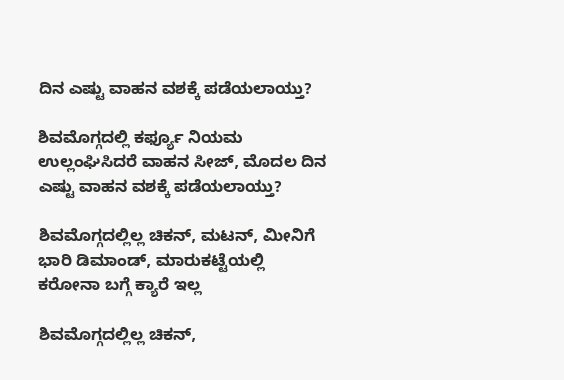ದಿನ ಎಷ್ಟು ವಾಹನ ವಶಕ್ಕೆ ಪಡೆಯಲಾಯ್ತು?

ಶಿವಮೊಗ್ಗದಲ್ಲಿ ಕರ್ಫ್ಯೂ ನಿಯಮ ಉಲ್ಲಂಘಿಸಿದರೆ ವಾಹನ ಸೀಜ್, ಮೊದಲ ದಿನ ಎಷ್ಟು ವಾಹನ ವಶಕ್ಕೆ ಪಡೆಯಲಾಯ್ತು?

ಶಿವಮೊಗ್ಗದಲ್ಲಿಲ್ಲ ಚಿಕನ್, ಮಟನ್, ಮೀನಿಗೆ ಭಾರಿ ಡಿಮಾಂಡ್, ಮಾರುಕಟ್ಟೆಯಲ್ಲಿ ಕರೋನಾ ಬಗ್ಗೆ ಕ್ಯಾರೆ ಇಲ್ಲ

ಶಿವಮೊಗ್ಗದಲ್ಲಿಲ್ಲ ಚಿಕನ್,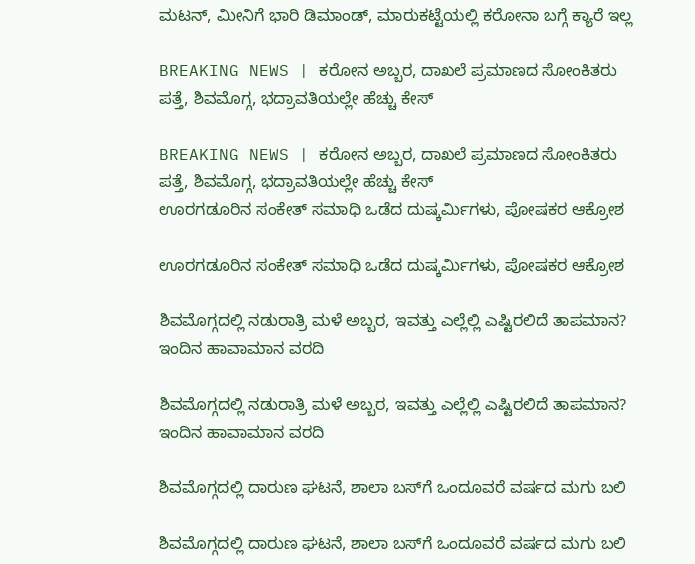ಮಟನ್, ಮೀನಿಗೆ ಭಾರಿ ಡಿಮಾಂಡ್, ಮಾರುಕಟ್ಟೆಯಲ್ಲಿ ಕರೋನಾ ಬಗ್ಗೆ ಕ್ಯಾರೆ ಇಲ್ಲ

BREAKING NEWS | ಕರೋನ ಅಬ್ಬರ, ದಾಖಲೆ ಪ್ರಮಾಣದ ಸೋಂಕಿತರು ಪತ್ತೆ, ಶಿವಮೊಗ್ಗ, ಭದ್ರಾವತಿಯಲ್ಲೇ ಹೆಚ್ಚು ಕೇಸ್

BREAKING NEWS | ಕರೋನ ಅಬ್ಬರ, ದಾಖಲೆ ಪ್ರಮಾಣದ ಸೋಂಕಿತರು ಪತ್ತೆ, ಶಿವಮೊಗ್ಗ, ಭದ್ರಾವತಿಯಲ್ಲೇ ಹೆಚ್ಚು ಕೇಸ್
ಊರಗಡೂರಿನ ಸಂಕೇತ್‌ ಸಮಾಧಿ ಒಡೆದ ದುಷ್ಕರ್ಮಿಗಳು, ಪೋಷಕರ ಆಕ್ರೋಶ

ಊರಗಡೂರಿನ ಸಂಕೇತ್‌ ಸಮಾಧಿ ಒಡೆದ ದುಷ್ಕರ್ಮಿಗಳು, ಪೋಷಕರ ಆಕ್ರೋಶ

ಶಿವಮೊಗ್ಗದಲ್ಲಿ ನಡುರಾತ್ರಿ ಮಳೆ ಅಬ್ಬರ, ಇವತ್ತು ಎಲ್ಲೆಲ್ಲಿ ಎಷ್ಟಿರಲಿದೆ ತಾಪಮಾನ? ಇಂದಿನ ಹಾವಾಮಾನ ವರದಿ

ಶಿವಮೊಗ್ಗದಲ್ಲಿ ನಡುರಾತ್ರಿ ಮಳೆ ಅಬ್ಬರ, ಇವತ್ತು ಎಲ್ಲೆಲ್ಲಿ ಎಷ್ಟಿರಲಿದೆ ತಾಪಮಾನ? ಇಂದಿನ ಹಾವಾಮಾನ ವರದಿ

ಶಿವಮೊಗ್ಗದಲ್ಲಿ ದಾರುಣ ಘಟನೆ, ಶಾಲಾ ಬಸ್‌ಗೆ ಒಂದೂವರೆ ವರ್ಷದ ಮಗು ಬಲಿ

ಶಿವಮೊಗ್ಗದಲ್ಲಿ ದಾರುಣ ಘಟನೆ, ಶಾಲಾ ಬಸ್‌ಗೆ ಒಂದೂವರೆ ವರ್ಷದ ಮಗು ಬಲಿ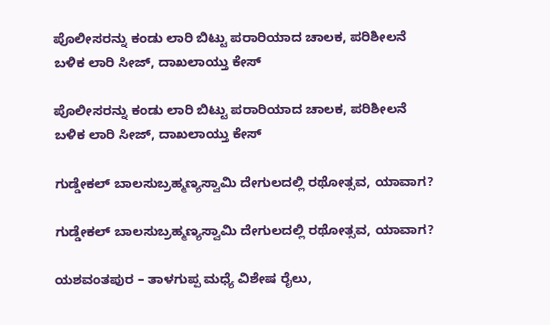ಪೊಲೀಸರನ್ನು ಕಂಡು ಲಾರಿ ಬಿಟ್ಟು ಪರಾರಿಯಾದ ಚಾಲಕ, ಪರಿಶೀಲನೆ ಬಳಿಕ ಲಾರಿ ಸೀಜ್‌, ದಾಖಲಾಯ್ತು ಕೇಸ್

ಪೊಲೀಸರನ್ನು ಕಂಡು ಲಾರಿ ಬಿಟ್ಟು ಪರಾರಿಯಾದ ಚಾಲಕ, ಪರಿಶೀಲನೆ ಬಳಿಕ ಲಾರಿ ಸೀಜ್‌, ದಾಖಲಾಯ್ತು ಕೇಸ್

ಗುಡ್ಡೇಕಲ್‌ ಬಾಲಸುಬ್ರಹ್ಮಣ್ಯಸ್ವಾಮಿ ದೇಗುಲದಲ್ಲಿ ರಥೋತ್ಸವ, ಯಾವಾಗ?

ಗುಡ್ಡೇಕಲ್‌ ಬಾಲಸುಬ್ರಹ್ಮಣ್ಯಸ್ವಾಮಿ ದೇಗುಲದಲ್ಲಿ ರಥೋತ್ಸವ, ಯಾವಾಗ?

ಯಶವಂತಪುರ – ತಾಳಗುಪ್ಪ ಮಧ್ಯೆ ವಿಶೇಷ ರೈಲು,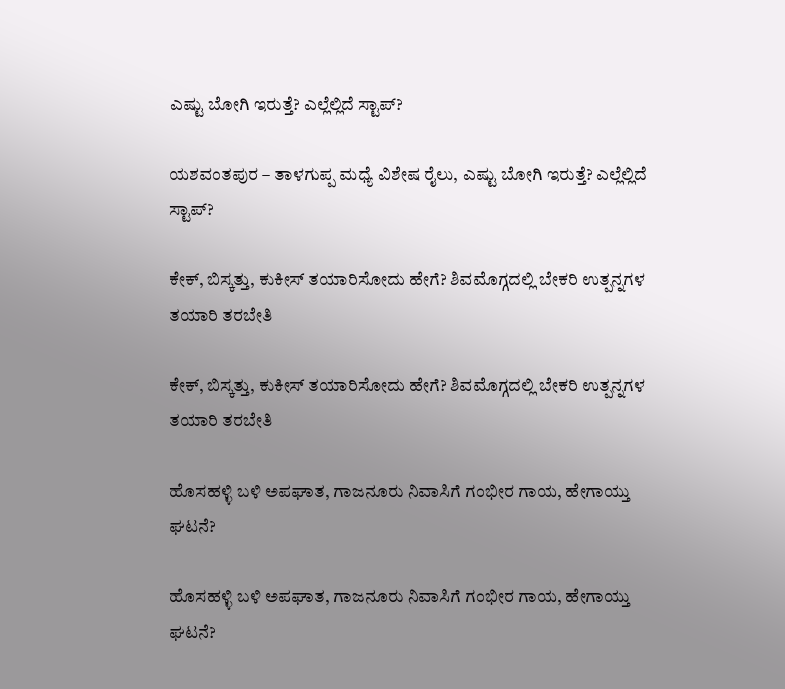ಎಷ್ಟು ಬೋಗಿ ಇರುತ್ತೆ? ಎಲ್ಲೆಲ್ಲಿದೆ ಸ್ಟಾಪ್?

ಯಶವಂತಪುರ – ತಾಳಗುಪ್ಪ ಮಧ್ಯೆ ವಿಶೇಷ ರೈಲು, ಎಷ್ಟು ಬೋಗಿ ಇರುತ್ತೆ? ಎಲ್ಲೆಲ್ಲಿದೆ ಸ್ಟಾಪ್?

ಕೇಕ್‌, ಬಿಸ್ಕತ್ತು, ಕುಕೀಸ್‌ ತಯಾರಿಸೋದು ಹೇಗೆ? ಶಿವಮೊಗ್ಗದಲ್ಲಿ ಬೇಕರಿ ಉತ್ಪನ್ನಗಳ ತಯಾರಿ ತರಬೇತಿ

ಕೇಕ್‌, ಬಿಸ್ಕತ್ತು, ಕುಕೀಸ್‌ ತಯಾರಿಸೋದು ಹೇಗೆ? ಶಿವಮೊಗ್ಗದಲ್ಲಿ ಬೇಕರಿ ಉತ್ಪನ್ನಗಳ ತಯಾರಿ ತರಬೇತಿ

ಹೊಸಹಳ್ಳಿ ಬಳಿ ಅಪಘಾತ, ಗಾಜನೂರು ನಿವಾಸಿಗೆ ಗಂಭೀರ ಗಾಯ, ಹೇಗಾಯ್ತು ಘಟನೆ?

ಹೊಸಹಳ್ಳಿ ಬಳಿ ಅಪಘಾತ, ಗಾಜನೂರು ನಿವಾಸಿಗೆ ಗಂಭೀರ ಗಾಯ, ಹೇಗಾಯ್ತು ಘಟನೆ?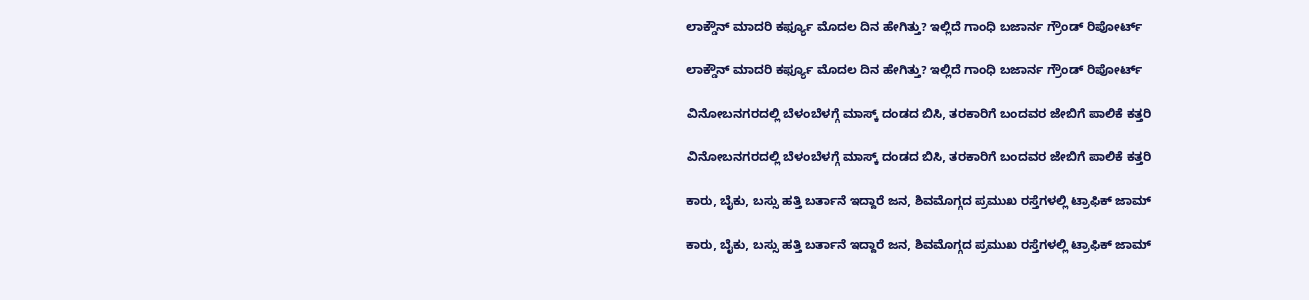ಲಾಕ್ಡೌನ್ ಮಾದರಿ ಕರ್ಫ್ಯೂ ಮೊದಲ ದಿನ ಹೇಗಿತ್ತು? ಇಲ್ಲಿದೆ ಗಾಂಧಿ ಬಜಾರ್ನ ಗ್ರೌಂಡ್ ರಿಪೋರ್ಟ್

ಲಾಕ್ಡೌನ್ ಮಾದರಿ ಕರ್ಫ್ಯೂ ಮೊದಲ ದಿನ ಹೇಗಿತ್ತು? ಇಲ್ಲಿದೆ ಗಾಂಧಿ ಬಜಾರ್ನ ಗ್ರೌಂಡ್ ರಿಪೋರ್ಟ್

ವಿನೋಬನಗರದಲ್ಲಿ ಬೆಳಂಬೆಳಗ್ಗೆ ಮಾಸ್ಕ್ ದಂಡದ ಬಿಸಿ, ತರಕಾರಿಗೆ ಬಂದವರ ಜೇಬಿಗೆ ಪಾಲಿಕೆ ಕತ್ತರಿ

ವಿನೋಬನಗರದಲ್ಲಿ ಬೆಳಂಬೆಳಗ್ಗೆ ಮಾಸ್ಕ್ ದಂಡದ ಬಿಸಿ, ತರಕಾರಿಗೆ ಬಂದವರ ಜೇಬಿಗೆ ಪಾಲಿಕೆ ಕತ್ತರಿ

ಕಾರು, ಬೈಕು, ಬಸ್ಸು ಹತ್ತಿ ಬರ್ತಾನೆ ಇದ್ದಾರೆ ಜನ, ಶಿವಮೊಗ್ಗದ ಪ್ರಮುಖ ರಸ್ತೆಗಳಲ್ಲಿ ಟ್ರಾಫಿಕ್ ಜಾಮ್

ಕಾರು, ಬೈಕು, ಬಸ್ಸು ಹತ್ತಿ ಬರ್ತಾನೆ ಇದ್ದಾರೆ ಜನ, ಶಿವಮೊಗ್ಗದ ಪ್ರಮುಖ ರಸ್ತೆಗಳಲ್ಲಿ ಟ್ರಾಫಿಕ್ ಜಾಮ್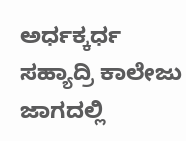ಅರ್ಧಕ್ಕರ್ಧ ಸಹ್ಯಾದ್ರಿ ಕಾಲೇಜು ಜಾಗದಲ್ಲಿ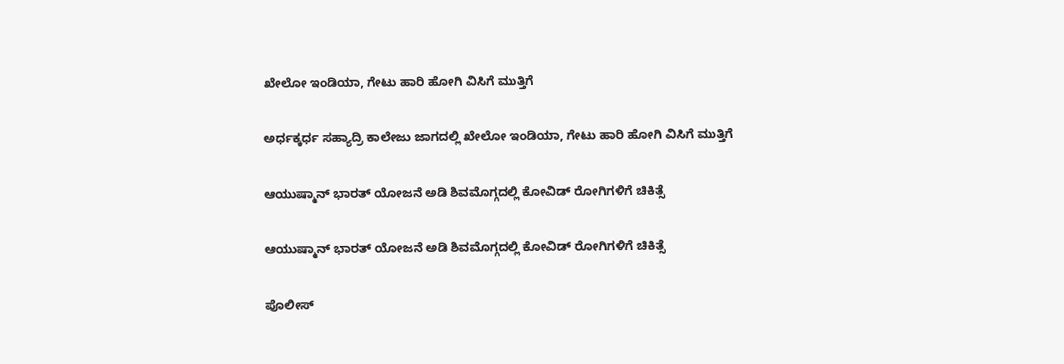ಖೇಲೋ ಇಂಡಿಯಾ, ಗೇಟು ಹಾರಿ ಹೋಗಿ ವಿಸಿಗೆ ಮುತ್ತಿಗೆ

ಅರ್ಧಕ್ಕರ್ಧ ಸಹ್ಯಾದ್ರಿ ಕಾಲೇಜು ಜಾಗದಲ್ಲಿ ಖೇಲೋ ಇಂಡಿಯಾ, ಗೇಟು ಹಾರಿ ಹೋಗಿ ವಿಸಿಗೆ ಮುತ್ತಿಗೆ

ಆಯುಷ್ಮಾನ್ ಭಾರತ್ ಯೋಜನೆ ಅಡಿ ಶಿವಮೊಗ್ಗದಲ್ಲಿ ಕೋವಿಡ್ ರೋಗಿಗಳಿಗೆ ಚಿಕಿತ್ಸೆ

ಆಯುಷ್ಮಾನ್ ಭಾರತ್ ಯೋಜನೆ ಅಡಿ ಶಿವಮೊಗ್ಗದಲ್ಲಿ ಕೋವಿಡ್ ರೋಗಿಗಳಿಗೆ ಚಿಕಿತ್ಸೆ

ಪೊಲೀಸ್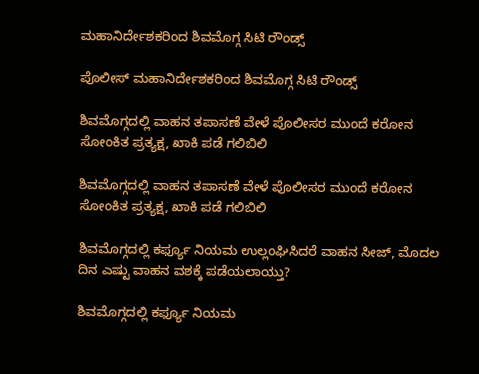ಮಹಾನಿರ್ದೇಶಕರಿಂದ ಶಿವಮೊಗ್ಗ ಸಿಟಿ ರೌಂಡ್ಸ್

ಪೊಲೀಸ್ ಮಹಾನಿರ್ದೇಶಕರಿಂದ ಶಿವಮೊಗ್ಗ ಸಿಟಿ ರೌಂಡ್ಸ್

ಶಿವಮೊಗ್ಗದಲ್ಲಿ ವಾಹನ ತಪಾಸಣೆ ವೇಳೆ ಪೊಲೀಸರ ಮುಂದೆ ಕರೋನ ಸೋಂಕಿತ ಪ್ರತ್ಯಕ್ಷ, ಖಾಕಿ ಪಡೆ ಗಲಿಬಿಲಿ

ಶಿವಮೊಗ್ಗದಲ್ಲಿ ವಾಹನ ತಪಾಸಣೆ ವೇಳೆ ಪೊಲೀಸರ ಮುಂದೆ ಕರೋನ ಸೋಂಕಿತ ಪ್ರತ್ಯಕ್ಷ, ಖಾಕಿ ಪಡೆ ಗಲಿಬಿಲಿ

ಶಿವಮೊಗ್ಗದಲ್ಲಿ ಕರ್ಫ್ಯೂ ನಿಯಮ ಉಲ್ಲಂಘಿಸಿದರೆ ವಾಹನ ಸೀಜ್, ಮೊದಲ ದಿನ ಎಷ್ಟು ವಾಹನ ವಶಕ್ಕೆ ಪಡೆಯಲಾಯ್ತು?

ಶಿವಮೊಗ್ಗದಲ್ಲಿ ಕರ್ಫ್ಯೂ ನಿಯಮ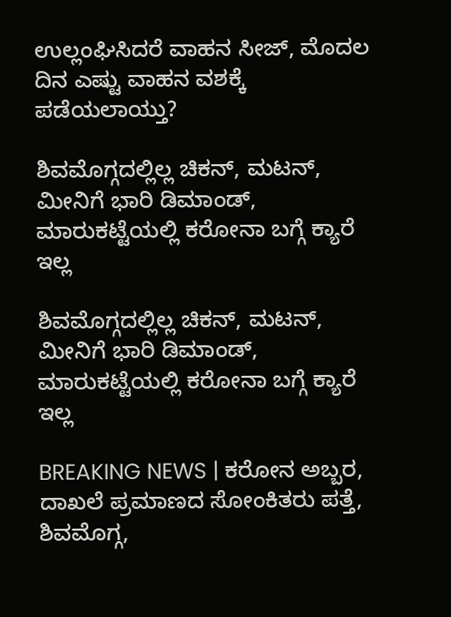ಉಲ್ಲಂಘಿಸಿದರೆ ವಾಹನ ಸೀಜ್, ಮೊದಲ ದಿನ ಎಷ್ಟು ವಾಹನ ವಶಕ್ಕೆ ಪಡೆಯಲಾಯ್ತು?

ಶಿವಮೊಗ್ಗದಲ್ಲಿಲ್ಲ ಚಿಕನ್, ಮಟನ್, ಮೀನಿಗೆ ಭಾರಿ ಡಿಮಾಂಡ್, ಮಾರುಕಟ್ಟೆಯಲ್ಲಿ ಕರೋನಾ ಬಗ್ಗೆ ಕ್ಯಾರೆ ಇಲ್ಲ

ಶಿವಮೊಗ್ಗದಲ್ಲಿಲ್ಲ ಚಿಕನ್, ಮಟನ್, ಮೀನಿಗೆ ಭಾರಿ ಡಿಮಾಂಡ್, ಮಾರುಕಟ್ಟೆಯಲ್ಲಿ ಕರೋನಾ ಬಗ್ಗೆ ಕ್ಯಾರೆ ಇಲ್ಲ

BREAKING NEWS | ಕರೋನ ಅಬ್ಬರ, ದಾಖಲೆ ಪ್ರಮಾಣದ ಸೋಂಕಿತರು ಪತ್ತೆ, ಶಿವಮೊಗ್ಗ,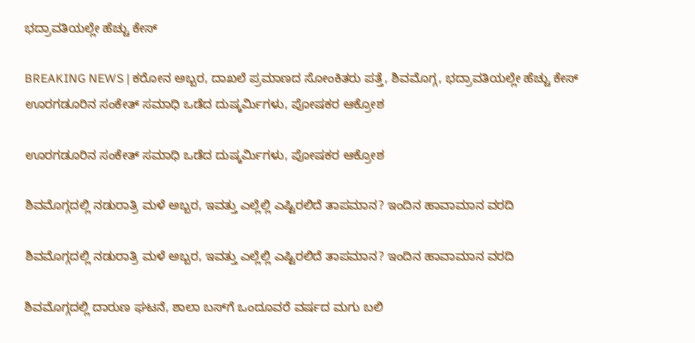ಭದ್ರಾವತಿಯಲ್ಲೇ ಹೆಚ್ಚು ಕೇಸ್

BREAKING NEWS | ಕರೋನ ಅಬ್ಬರ, ದಾಖಲೆ ಪ್ರಮಾಣದ ಸೋಂಕಿತರು ಪತ್ತೆ, ಶಿವಮೊಗ್ಗ, ಭದ್ರಾವತಿಯಲ್ಲೇ ಹೆಚ್ಚು ಕೇಸ್
ಊರಗಡೂರಿನ ಸಂಕೇತ್‌ ಸಮಾಧಿ ಒಡೆದ ದುಷ್ಕರ್ಮಿಗಳು, ಪೋಷಕರ ಆಕ್ರೋಶ

ಊರಗಡೂರಿನ ಸಂಕೇತ್‌ ಸಮಾಧಿ ಒಡೆದ ದುಷ್ಕರ್ಮಿಗಳು, ಪೋಷಕರ ಆಕ್ರೋಶ

ಶಿವಮೊಗ್ಗದಲ್ಲಿ ನಡುರಾತ್ರಿ ಮಳೆ ಅಬ್ಬರ, ಇವತ್ತು ಎಲ್ಲೆಲ್ಲಿ ಎಷ್ಟಿರಲಿದೆ ತಾಪಮಾನ? ಇಂದಿನ ಹಾವಾಮಾನ ವರದಿ

ಶಿವಮೊಗ್ಗದಲ್ಲಿ ನಡುರಾತ್ರಿ ಮಳೆ ಅಬ್ಬರ, ಇವತ್ತು ಎಲ್ಲೆಲ್ಲಿ ಎಷ್ಟಿರಲಿದೆ ತಾಪಮಾನ? ಇಂದಿನ ಹಾವಾಮಾನ ವರದಿ

ಶಿವಮೊಗ್ಗದಲ್ಲಿ ದಾರುಣ ಘಟನೆ, ಶಾಲಾ ಬಸ್‌ಗೆ ಒಂದೂವರೆ ವರ್ಷದ ಮಗು ಬಲಿ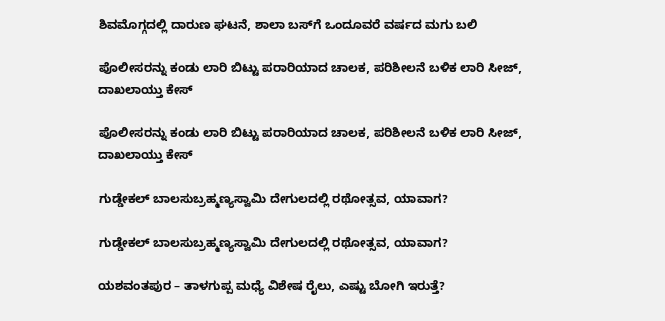ಶಿವಮೊಗ್ಗದಲ್ಲಿ ದಾರುಣ ಘಟನೆ, ಶಾಲಾ ಬಸ್‌ಗೆ ಒಂದೂವರೆ ವರ್ಷದ ಮಗು ಬಲಿ

ಪೊಲೀಸರನ್ನು ಕಂಡು ಲಾರಿ ಬಿಟ್ಟು ಪರಾರಿಯಾದ ಚಾಲಕ, ಪರಿಶೀಲನೆ ಬಳಿಕ ಲಾರಿ ಸೀಜ್‌, ದಾಖಲಾಯ್ತು ಕೇಸ್

ಪೊಲೀಸರನ್ನು ಕಂಡು ಲಾರಿ ಬಿಟ್ಟು ಪರಾರಿಯಾದ ಚಾಲಕ, ಪರಿಶೀಲನೆ ಬಳಿಕ ಲಾರಿ ಸೀಜ್‌, ದಾಖಲಾಯ್ತು ಕೇಸ್

ಗುಡ್ಡೇಕಲ್‌ ಬಾಲಸುಬ್ರಹ್ಮಣ್ಯಸ್ವಾಮಿ ದೇಗುಲದಲ್ಲಿ ರಥೋತ್ಸವ, ಯಾವಾಗ?

ಗುಡ್ಡೇಕಲ್‌ ಬಾಲಸುಬ್ರಹ್ಮಣ್ಯಸ್ವಾಮಿ ದೇಗುಲದಲ್ಲಿ ರಥೋತ್ಸವ, ಯಾವಾಗ?

ಯಶವಂತಪುರ – ತಾಳಗುಪ್ಪ ಮಧ್ಯೆ ವಿಶೇಷ ರೈಲು, ಎಷ್ಟು ಬೋಗಿ ಇರುತ್ತೆ?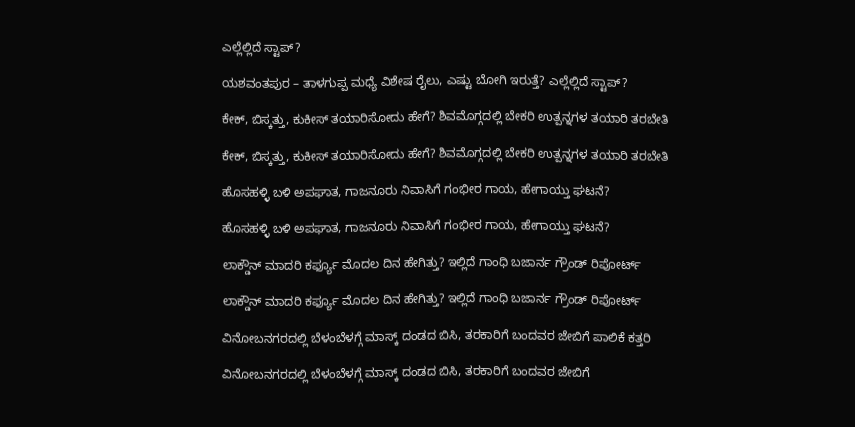ಎಲ್ಲೆಲ್ಲಿದೆ ಸ್ಟಾಪ್?

ಯಶವಂತಪುರ – ತಾಳಗುಪ್ಪ ಮಧ್ಯೆ ವಿಶೇಷ ರೈಲು, ಎಷ್ಟು ಬೋಗಿ ಇರುತ್ತೆ? ಎಲ್ಲೆಲ್ಲಿದೆ ಸ್ಟಾಪ್?

ಕೇಕ್‌, ಬಿಸ್ಕತ್ತು, ಕುಕೀಸ್‌ ತಯಾರಿಸೋದು ಹೇಗೆ? ಶಿವಮೊಗ್ಗದಲ್ಲಿ ಬೇಕರಿ ಉತ್ಪನ್ನಗಳ ತಯಾರಿ ತರಬೇತಿ

ಕೇಕ್‌, ಬಿಸ್ಕತ್ತು, ಕುಕೀಸ್‌ ತಯಾರಿಸೋದು ಹೇಗೆ? ಶಿವಮೊಗ್ಗದಲ್ಲಿ ಬೇಕರಿ ಉತ್ಪನ್ನಗಳ ತಯಾರಿ ತರಬೇತಿ

ಹೊಸಹಳ್ಳಿ ಬಳಿ ಅಪಘಾತ, ಗಾಜನೂರು ನಿವಾಸಿಗೆ ಗಂಭೀರ ಗಾಯ, ಹೇಗಾಯ್ತು ಘಟನೆ?

ಹೊಸಹಳ್ಳಿ ಬಳಿ ಅಪಘಾತ, ಗಾಜನೂರು ನಿವಾಸಿಗೆ ಗಂಭೀರ ಗಾಯ, ಹೇಗಾಯ್ತು ಘಟನೆ?

ಲಾಕ್ಡೌನ್ ಮಾದರಿ ಕರ್ಫ್ಯೂ ಮೊದಲ ದಿನ ಹೇಗಿತ್ತು? ಇಲ್ಲಿದೆ ಗಾಂಧಿ ಬಜಾರ್ನ ಗ್ರೌಂಡ್ ರಿಪೋರ್ಟ್

ಲಾಕ್ಡೌನ್ ಮಾದರಿ ಕರ್ಫ್ಯೂ ಮೊದಲ ದಿನ ಹೇಗಿತ್ತು? ಇಲ್ಲಿದೆ ಗಾಂಧಿ ಬಜಾರ್ನ ಗ್ರೌಂಡ್ ರಿಪೋರ್ಟ್

ವಿನೋಬನಗರದಲ್ಲಿ ಬೆಳಂಬೆಳಗ್ಗೆ ಮಾಸ್ಕ್ ದಂಡದ ಬಿಸಿ, ತರಕಾರಿಗೆ ಬಂದವರ ಜೇಬಿಗೆ ಪಾಲಿಕೆ ಕತ್ತರಿ

ವಿನೋಬನಗರದಲ್ಲಿ ಬೆಳಂಬೆಳಗ್ಗೆ ಮಾಸ್ಕ್ ದಂಡದ ಬಿಸಿ, ತರಕಾರಿಗೆ ಬಂದವರ ಜೇಬಿಗೆ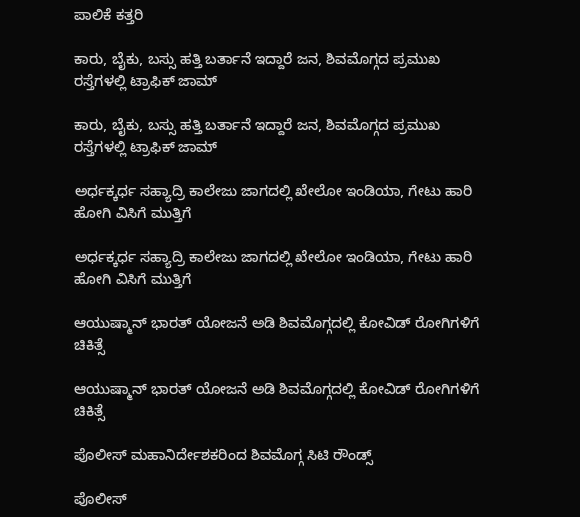ಪಾಲಿಕೆ ಕತ್ತರಿ

ಕಾರು, ಬೈಕು, ಬಸ್ಸು ಹತ್ತಿ ಬರ್ತಾನೆ ಇದ್ದಾರೆ ಜನ, ಶಿವಮೊಗ್ಗದ ಪ್ರಮುಖ ರಸ್ತೆಗಳಲ್ಲಿ ಟ್ರಾಫಿಕ್ ಜಾಮ್

ಕಾರು, ಬೈಕು, ಬಸ್ಸು ಹತ್ತಿ ಬರ್ತಾನೆ ಇದ್ದಾರೆ ಜನ, ಶಿವಮೊಗ್ಗದ ಪ್ರಮುಖ ರಸ್ತೆಗಳಲ್ಲಿ ಟ್ರಾಫಿಕ್ ಜಾಮ್

ಅರ್ಧಕ್ಕರ್ಧ ಸಹ್ಯಾದ್ರಿ ಕಾಲೇಜು ಜಾಗದಲ್ಲಿ ಖೇಲೋ ಇಂಡಿಯಾ, ಗೇಟು ಹಾರಿ ಹೋಗಿ ವಿಸಿಗೆ ಮುತ್ತಿಗೆ

ಅರ್ಧಕ್ಕರ್ಧ ಸಹ್ಯಾದ್ರಿ ಕಾಲೇಜು ಜಾಗದಲ್ಲಿ ಖೇಲೋ ಇಂಡಿಯಾ, ಗೇಟು ಹಾರಿ ಹೋಗಿ ವಿಸಿಗೆ ಮುತ್ತಿಗೆ

ಆಯುಷ್ಮಾನ್ ಭಾರತ್ ಯೋಜನೆ ಅಡಿ ಶಿವಮೊಗ್ಗದಲ್ಲಿ ಕೋವಿಡ್ ರೋಗಿಗಳಿಗೆ ಚಿಕಿತ್ಸೆ

ಆಯುಷ್ಮಾನ್ ಭಾರತ್ ಯೋಜನೆ ಅಡಿ ಶಿವಮೊಗ್ಗದಲ್ಲಿ ಕೋವಿಡ್ ರೋಗಿಗಳಿಗೆ ಚಿಕಿತ್ಸೆ

ಪೊಲೀಸ್ ಮಹಾನಿರ್ದೇಶಕರಿಂದ ಶಿವಮೊಗ್ಗ ಸಿಟಿ ರೌಂಡ್ಸ್

ಪೊಲೀಸ್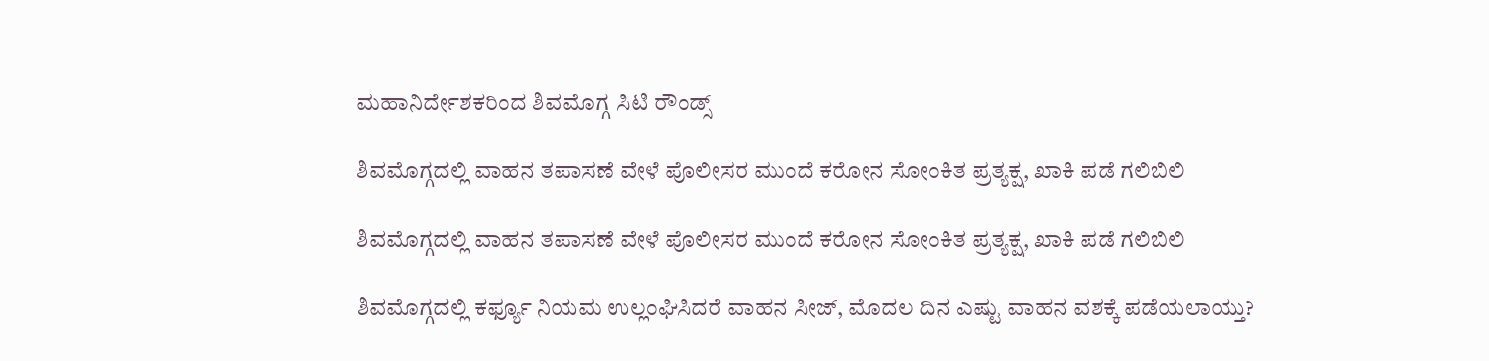ಮಹಾನಿರ್ದೇಶಕರಿಂದ ಶಿವಮೊಗ್ಗ ಸಿಟಿ ರೌಂಡ್ಸ್

ಶಿವಮೊಗ್ಗದಲ್ಲಿ ವಾಹನ ತಪಾಸಣೆ ವೇಳೆ ಪೊಲೀಸರ ಮುಂದೆ ಕರೋನ ಸೋಂಕಿತ ಪ್ರತ್ಯಕ್ಷ, ಖಾಕಿ ಪಡೆ ಗಲಿಬಿಲಿ

ಶಿವಮೊಗ್ಗದಲ್ಲಿ ವಾಹನ ತಪಾಸಣೆ ವೇಳೆ ಪೊಲೀಸರ ಮುಂದೆ ಕರೋನ ಸೋಂಕಿತ ಪ್ರತ್ಯಕ್ಷ, ಖಾಕಿ ಪಡೆ ಗಲಿಬಿಲಿ

ಶಿವಮೊಗ್ಗದಲ್ಲಿ ಕರ್ಫ್ಯೂ ನಿಯಮ ಉಲ್ಲಂಘಿಸಿದರೆ ವಾಹನ ಸೀಜ್, ಮೊದಲ ದಿನ ಎಷ್ಟು ವಾಹನ ವಶಕ್ಕೆ ಪಡೆಯಲಾಯ್ತು?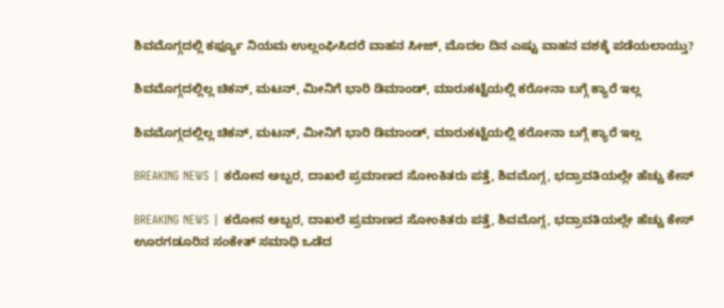ಶಿವಮೊಗ್ಗದಲ್ಲಿ ಕರ್ಫ್ಯೂ ನಿಯಮ ಉಲ್ಲಂಘಿಸಿದರೆ ವಾಹನ ಸೀಜ್, ಮೊದಲ ದಿನ ಎಷ್ಟು ವಾಹನ ವಶಕ್ಕೆ ಪಡೆಯಲಾಯ್ತು?

ಶಿವಮೊಗ್ಗದಲ್ಲಿಲ್ಲ ಚಿಕನ್, ಮಟನ್, ಮೀನಿಗೆ ಭಾರಿ ಡಿಮಾಂಡ್, ಮಾರುಕಟ್ಟೆಯಲ್ಲಿ ಕರೋನಾ ಬಗ್ಗೆ ಕ್ಯಾರೆ ಇಲ್ಲ

ಶಿವಮೊಗ್ಗದಲ್ಲಿಲ್ಲ ಚಿಕನ್, ಮಟನ್, ಮೀನಿಗೆ ಭಾರಿ ಡಿಮಾಂಡ್, ಮಾರುಕಟ್ಟೆಯಲ್ಲಿ ಕರೋನಾ ಬಗ್ಗೆ ಕ್ಯಾರೆ ಇಲ್ಲ

BREAKING NEWS | ಕರೋನ ಅಬ್ಬರ, ದಾಖಲೆ ಪ್ರಮಾಣದ ಸೋಂಕಿತರು ಪತ್ತೆ, ಶಿವಮೊಗ್ಗ, ಭದ್ರಾವತಿಯಲ್ಲೇ ಹೆಚ್ಚು ಕೇಸ್

BREAKING NEWS | ಕರೋನ ಅಬ್ಬರ, ದಾಖಲೆ ಪ್ರಮಾಣದ ಸೋಂಕಿತರು ಪತ್ತೆ, ಶಿವಮೊಗ್ಗ, ಭದ್ರಾವತಿಯಲ್ಲೇ ಹೆಚ್ಚು ಕೇಸ್
ಊರಗಡೂರಿನ ಸಂಕೇತ್‌ ಸಮಾಧಿ ಒಡೆದ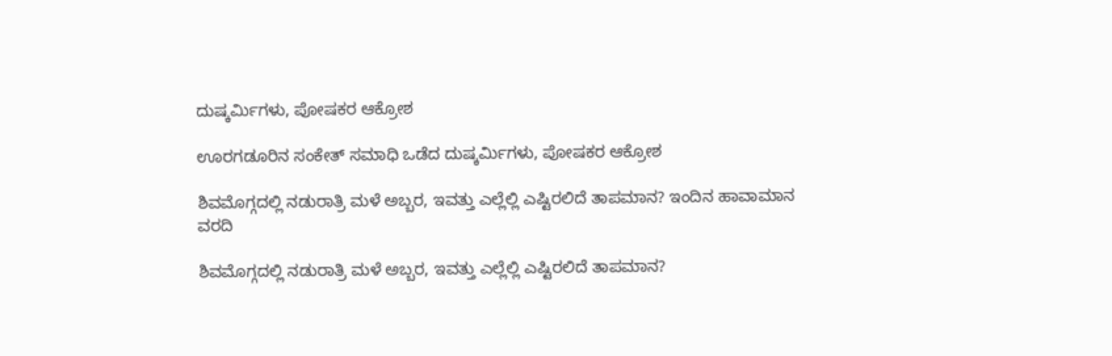ದುಷ್ಕರ್ಮಿಗಳು, ಪೋಷಕರ ಆಕ್ರೋಶ

ಊರಗಡೂರಿನ ಸಂಕೇತ್‌ ಸಮಾಧಿ ಒಡೆದ ದುಷ್ಕರ್ಮಿಗಳು, ಪೋಷಕರ ಆಕ್ರೋಶ

ಶಿವಮೊಗ್ಗದಲ್ಲಿ ನಡುರಾತ್ರಿ ಮಳೆ ಅಬ್ಬರ, ಇವತ್ತು ಎಲ್ಲೆಲ್ಲಿ ಎಷ್ಟಿರಲಿದೆ ತಾಪಮಾನ? ಇಂದಿನ ಹಾವಾಮಾನ ವರದಿ

ಶಿವಮೊಗ್ಗದಲ್ಲಿ ನಡುರಾತ್ರಿ ಮಳೆ ಅಬ್ಬರ, ಇವತ್ತು ಎಲ್ಲೆಲ್ಲಿ ಎಷ್ಟಿರಲಿದೆ ತಾಪಮಾನ?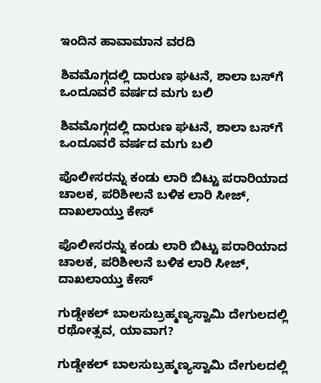ಇಂದಿನ ಹಾವಾಮಾನ ವರದಿ

ಶಿವಮೊಗ್ಗದಲ್ಲಿ ದಾರುಣ ಘಟನೆ, ಶಾಲಾ ಬಸ್‌ಗೆ ಒಂದೂವರೆ ವರ್ಷದ ಮಗು ಬಲಿ

ಶಿವಮೊಗ್ಗದಲ್ಲಿ ದಾರುಣ ಘಟನೆ, ಶಾಲಾ ಬಸ್‌ಗೆ ಒಂದೂವರೆ ವರ್ಷದ ಮಗು ಬಲಿ

ಪೊಲೀಸರನ್ನು ಕಂಡು ಲಾರಿ ಬಿಟ್ಟು ಪರಾರಿಯಾದ ಚಾಲಕ, ಪರಿಶೀಲನೆ ಬಳಿಕ ಲಾರಿ ಸೀಜ್‌, ದಾಖಲಾಯ್ತು ಕೇಸ್

ಪೊಲೀಸರನ್ನು ಕಂಡು ಲಾರಿ ಬಿಟ್ಟು ಪರಾರಿಯಾದ ಚಾಲಕ, ಪರಿಶೀಲನೆ ಬಳಿಕ ಲಾರಿ ಸೀಜ್‌, ದಾಖಲಾಯ್ತು ಕೇಸ್

ಗುಡ್ಡೇಕಲ್‌ ಬಾಲಸುಬ್ರಹ್ಮಣ್ಯಸ್ವಾಮಿ ದೇಗುಲದಲ್ಲಿ ರಥೋತ್ಸವ, ಯಾವಾಗ?

ಗುಡ್ಡೇಕಲ್‌ ಬಾಲಸುಬ್ರಹ್ಮಣ್ಯಸ್ವಾಮಿ ದೇಗುಲದಲ್ಲಿ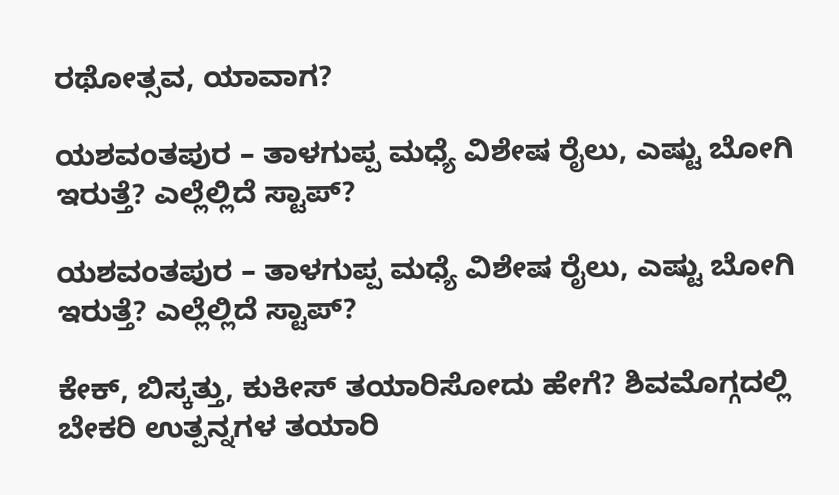ರಥೋತ್ಸವ, ಯಾವಾಗ?

ಯಶವಂತಪುರ – ತಾಳಗುಪ್ಪ ಮಧ್ಯೆ ವಿಶೇಷ ರೈಲು, ಎಷ್ಟು ಬೋಗಿ ಇರುತ್ತೆ? ಎಲ್ಲೆಲ್ಲಿದೆ ಸ್ಟಾಪ್?

ಯಶವಂತಪುರ – ತಾಳಗುಪ್ಪ ಮಧ್ಯೆ ವಿಶೇಷ ರೈಲು, ಎಷ್ಟು ಬೋಗಿ ಇರುತ್ತೆ? ಎಲ್ಲೆಲ್ಲಿದೆ ಸ್ಟಾಪ್?

ಕೇಕ್‌, ಬಿಸ್ಕತ್ತು, ಕುಕೀಸ್‌ ತಯಾರಿಸೋದು ಹೇಗೆ? ಶಿವಮೊಗ್ಗದಲ್ಲಿ ಬೇಕರಿ ಉತ್ಪನ್ನಗಳ ತಯಾರಿ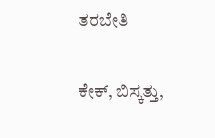ತರಬೇತಿ

ಕೇಕ್‌, ಬಿಸ್ಕತ್ತು,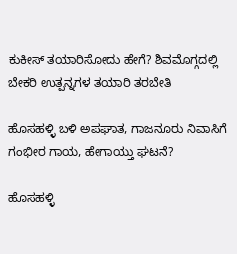ಕುಕೀಸ್‌ ತಯಾರಿಸೋದು ಹೇಗೆ? ಶಿವಮೊಗ್ಗದಲ್ಲಿ ಬೇಕರಿ ಉತ್ಪನ್ನಗಳ ತಯಾರಿ ತರಬೇತಿ

ಹೊಸಹಳ್ಳಿ ಬಳಿ ಅಪಘಾತ, ಗಾಜನೂರು ನಿವಾಸಿಗೆ ಗಂಭೀರ ಗಾಯ, ಹೇಗಾಯ್ತು ಘಟನೆ?

ಹೊಸಹಳ್ಳಿ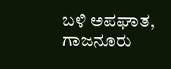ಬಳಿ ಅಪಘಾತ, ಗಾಜನೂರು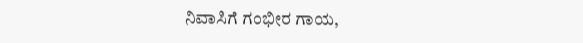ನಿವಾಸಿಗೆ ಗಂಭೀರ ಗಾಯ,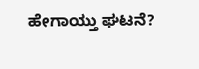ಹೇಗಾಯ್ತು ಘಟನೆ?